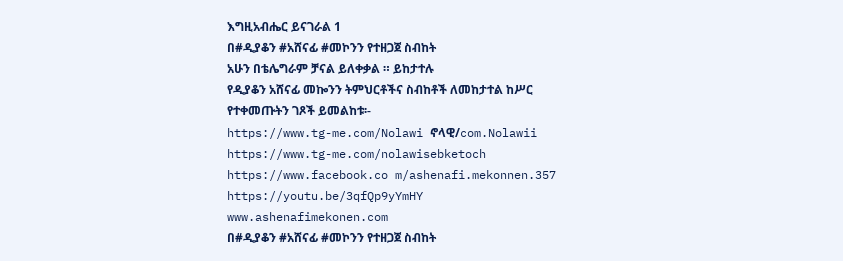እግዚአብሔር ይናገራል 1
በ#ዲያቆን #አሸናፊ #መኮንን የተዘጋጀ ስብከት
አሁን በቴሌግራም ቻናል ይለቀቃል ። ይከታተሉ
የዲያቆን አሸናፊ መኰንን ትምህርቶችና ስብከቶች ለመከታተል ከሥር የተቀመጡትን ገጾች ይመልከቱ፡-
https://www.tg-me.com/Nolawi ኖላዊ/com.Nolawii
https://www.tg-me.com/nolawisebketoch
https://www.facebook.co m/ashenafi.mekonnen.357
https://youtu.be/3qfQp9yYmHY
www.ashenafimekonen.com
በ#ዲያቆን #አሸናፊ #መኮንን የተዘጋጀ ስብከት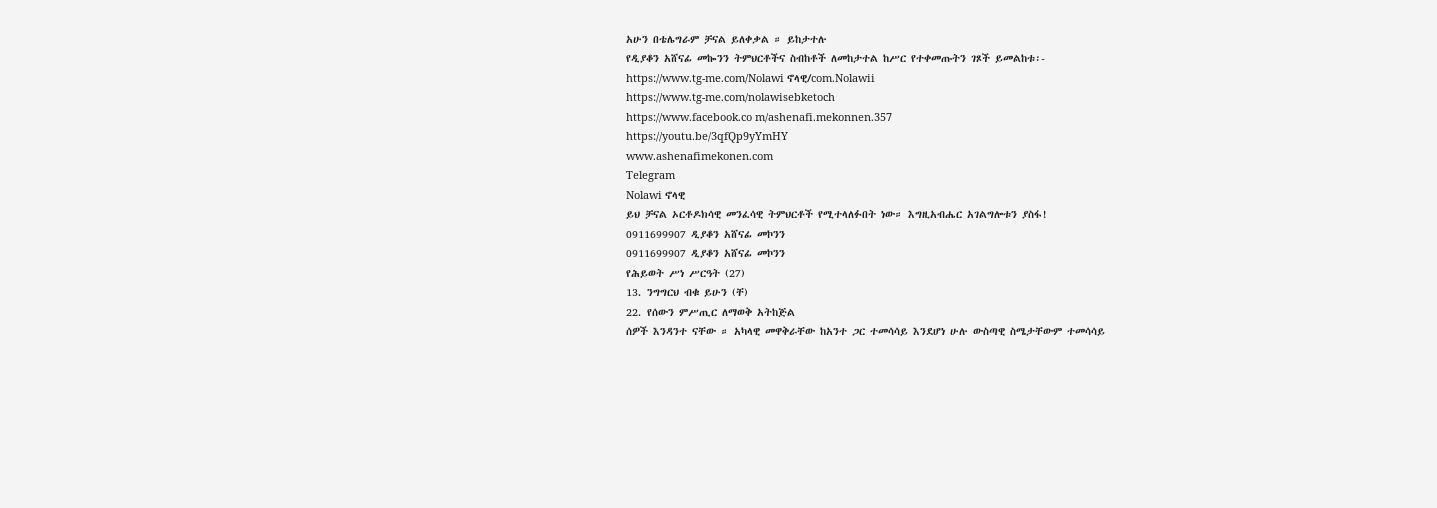አሁን በቴሌግራም ቻናል ይለቀቃል ። ይከታተሉ
የዲያቆን አሸናፊ መኰንን ትምህርቶችና ስብከቶች ለመከታተል ከሥር የተቀመጡትን ገጾች ይመልከቱ፡-
https://www.tg-me.com/Nolawi ኖላዊ/com.Nolawii
https://www.tg-me.com/nolawisebketoch
https://www.facebook.co m/ashenafi.mekonnen.357
https://youtu.be/3qfQp9yYmHY
www.ashenafimekonen.com
Telegram
Nolawi ኖላዊ
ይህ ቻናል ኦርቶዶክሳዊ መንፈሳዊ ትምህርቶች የሚተላለፉበት ነው። እግዚአብሔር አገልግሎቱን ያስፋ!
0911699907 ዲያቆን አሸናፊ መኮንን
0911699907 ዲያቆን አሸናፊ መኮንን
የሕይወት ሥነ ሥርዓት (27)
13. ንግግርህ ብቁ ይሁን (ቸ)
22. የሰውን ምሥጢር ለማወቅ አትከጅል
ሰዎች እንዳንተ ናቸው ። አካላዊ መዋቅራቸው ከአንተ ጋር ተመሳሳይ እንደሆነ ሁሉ ውስጣዊ ስሜታቸውም ተመሳሳይ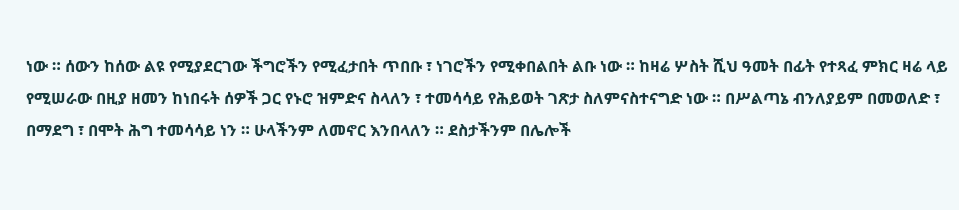ነው ። ሰውን ከሰው ልዩ የሚያደርገው ችግሮችን የሚፈታበት ጥበቡ ፣ ነገሮችን የሚቀበልበት ልቡ ነው ። ከዛሬ ሦስት ሺህ ዓመት በፊት የተጻፈ ምክር ዛሬ ላይ የሚሠራው በዚያ ዘመን ከነበሩት ሰዎች ጋር የኑሮ ዝምድና ስላለን ፣ ተመሳሳይ የሕይወት ገጽታ ስለምናስተናግድ ነው ። በሥልጣኔ ብንለያይም በመወለድ ፣ በማደግ ፣ በሞት ሕግ ተመሳሳይ ነን ። ሁላችንም ለመኖር እንበላለን ። ደስታችንም በሌሎች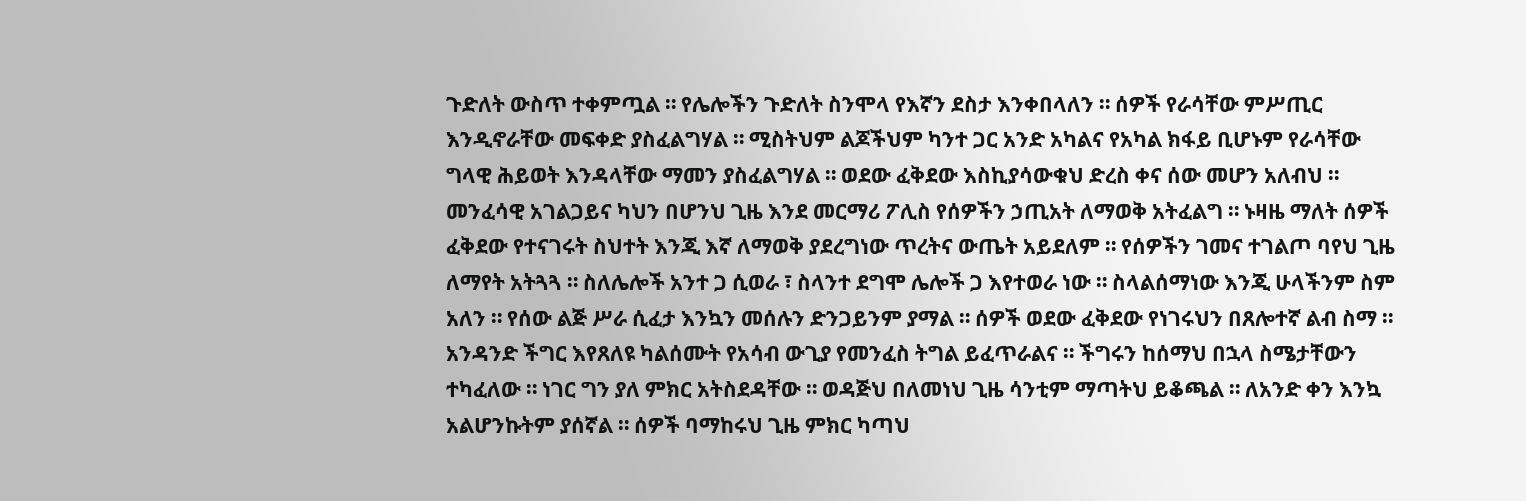ጉድለት ውስጥ ተቀምጧል ። የሌሎችን ጉድለት ስንሞላ የእኛን ደስታ እንቀበላለን ። ሰዎች የራሳቸው ምሥጢር እንዲኖራቸው መፍቀድ ያስፈልግሃል ። ሚስትህም ልጆችህም ካንተ ጋር አንድ አካልና የአካል ክፋይ ቢሆኑም የራሳቸው ግላዊ ሕይወት እንዳላቸው ማመን ያስፈልግሃል ። ወደው ፈቅደው እስኪያሳውቁህ ድረስ ቀና ሰው መሆን አለብህ ።
መንፈሳዊ አገልጋይና ካህን በሆንህ ጊዜ እንደ መርማሪ ፖሊስ የሰዎችን ኃጢአት ለማወቅ አትፈልግ ። ኑዛዜ ማለት ሰዎች ፈቅደው የተናገሩት ስህተት እንጂ እኛ ለማወቅ ያደረግነው ጥረትና ውጤት አይደለም ። የሰዎችን ገመና ተገልጦ ባየህ ጊዜ ለማየት አትጓጓ ። ስለሌሎች አንተ ጋ ሲወራ ፣ ስላንተ ደግሞ ሌሎች ጋ እየተወራ ነው ። ስላልሰማነው እንጂ ሁላችንም ስም አለን ። የሰው ልጅ ሥራ ሲፈታ እንኳን መሰሉን ድንጋይንም ያማል ። ሰዎች ወደው ፈቅደው የነገሩህን በጸሎተኛ ልብ ስማ ። አንዳንድ ችግር እየጸለዩ ካልሰሙት የአሳብ ውጊያ የመንፈስ ትግል ይፈጥራልና ። ችግሩን ከሰማህ በኋላ ስሜታቸውን ተካፈለው ። ነገር ግን ያለ ምክር አትስደዳቸው ። ወዳጅህ በለመነህ ጊዜ ሳንቲም ማጣትህ ይቆጫል ። ለአንድ ቀን እንኳ አልሆንኩትም ያሰኛል ። ሰዎች ባማከሩህ ጊዜ ምክር ካጣህ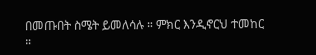በመጡበት ስሜት ይመለሳሉ ። ምክር እንዲኖርህ ተመከር ።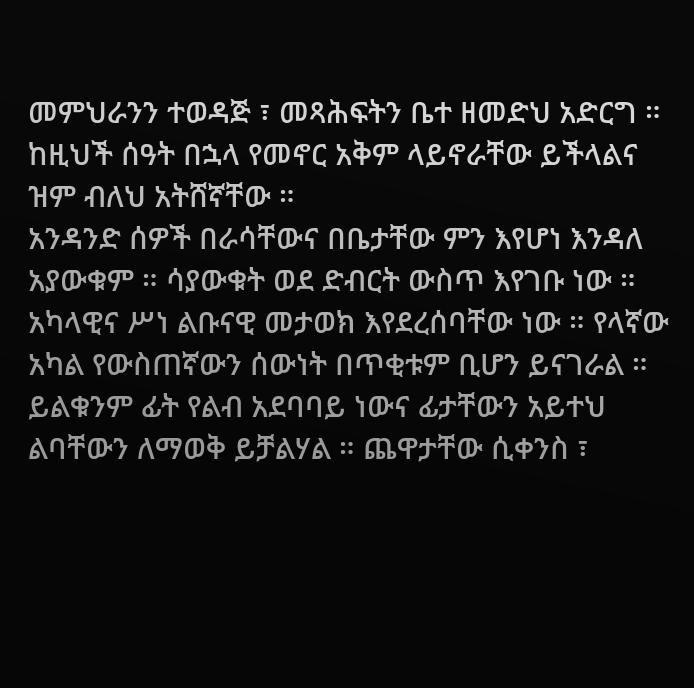መምህራንን ተወዳጅ ፣ መጻሕፍትን ቤተ ዘመድህ አድርግ ። ከዚህች ሰዓት በኋላ የመኖር አቅም ላይኖራቸው ይችላልና ዝም ብለህ አትሸኛቸው ።
አንዳንድ ሰዎች በራሳቸውና በቤታቸው ምን እየሆነ እንዳለ አያውቁም ። ሳያውቁት ወደ ድብርት ውስጥ እየገቡ ነው ። አካላዊና ሥነ ልቡናዊ መታወክ እየደረሰባቸው ነው ። የላኛው አካል የውስጠኛውን ሰውነት በጥቂቱም ቢሆን ይናገራል ። ይልቁንም ፊት የልብ አደባባይ ነውና ፊታቸውን አይተህ ልባቸውን ለማወቅ ይቻልሃል ። ጨዋታቸው ሲቀንስ ፣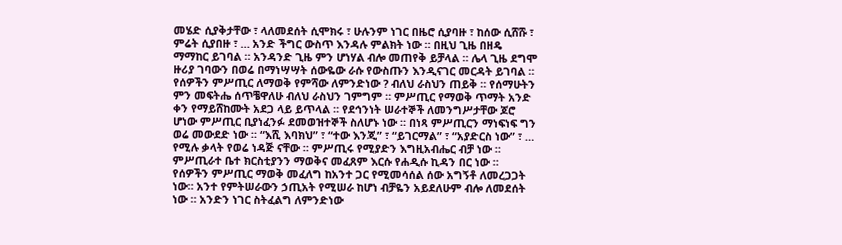መሄድ ሲያቅታቸው ፣ ላለመደሰት ሲሞክሩ ፣ ሁሉንም ነገር በዜሮ ሲያባዙ ፣ ከሰው ሲሸሹ ፣ ምሬት ሲያበዙ ፣ … አንድ ችግር ውስጥ እንዳሉ ምልክት ነው ። በዚህ ጊዜ በዘዴ ማማከር ይገባል ። አንዳንድ ጊዜ ምን ሆነሃል ብሎ መጠየቅ ይቻላል ። ሌላ ጊዜ ደግሞ ዙሪያ ገባውን በወሬ በማነሣሣት ሰውዬው ራሱ የውስጡን እንዲናገር መርዳት ይገባል ።
የሰዎችን ምሥጢር ለማወቅ የምሻው ለምንድነው ? ብለህ ራስህን ጠይቅ ። የሰማሁትን ምን መፍትሔ ሰጥቼዋለሁ ብለህ ራስህን ገምግም ። ምሥጢር የማወቅ ጥማት አንድ ቀን የማይሸከሙት አደጋ ላይ ይጥላል ። የደኅንነት ሠራተኞች ለመንግሥታቸው ጆሮ ሆነው ምሥጢር ቢያነፈንፉ ደመወዝተኞች ስለሆኑ ነው ። በነጻ ምሥጢርን ማነፍነፍ ግን ወሬ መውደድ ነው ። “እሺ እባክህ” ፣ “ተው እንጂ” ፣ “ይገርማል” ፣ “አያድርስ ነው” ፣ … የሚሉ ቃላት የወሬ ነዳጅ ናቸው ። ምሥጢሩ የሚያድን እግዚአብሔር ብቻ ነው ። ምሥጢራተ ቤተ ክርስቲያንን ማወቅና መፈጸም እርሱ የሐዲሱ ኪዳን በር ነው ።
የሰዎችን ምሥጢር ማወቅ መፈለግ ከአንተ ጋር የሚመሳሰል ሰው አግኝቶ ለመረጋጋት ነው። አንተ የምትሠራውን ኃጢአት የሚሠራ ከሆነ ብቻዬን አይደለሁም ብሎ ለመደሰት ነው ። አንድን ነገር ስትፈልግ ለምንድነው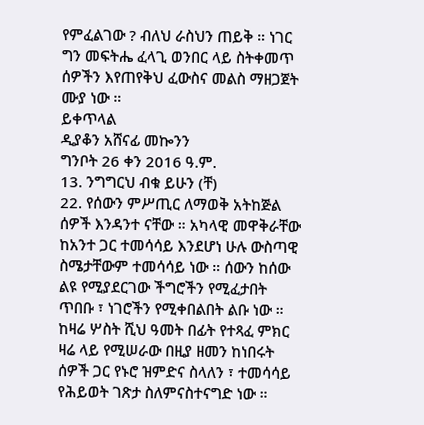የምፈልገው ? ብለህ ራስህን ጠይቅ ። ነገር ግን መፍትሔ ፈላጊ ወንበር ላይ ስትቀመጥ ሰዎችን እየጠየቅህ ፈውስና መልስ ማዘጋጀት ሙያ ነው ።
ይቀጥላል
ዲያቆን አሸናፊ መኰንን
ግንቦት 26 ቀን 2016 ዓ.ም.
13. ንግግርህ ብቁ ይሁን (ቸ)
22. የሰውን ምሥጢር ለማወቅ አትከጅል
ሰዎች እንዳንተ ናቸው ። አካላዊ መዋቅራቸው ከአንተ ጋር ተመሳሳይ እንደሆነ ሁሉ ውስጣዊ ስሜታቸውም ተመሳሳይ ነው ። ሰውን ከሰው ልዩ የሚያደርገው ችግሮችን የሚፈታበት ጥበቡ ፣ ነገሮችን የሚቀበልበት ልቡ ነው ። ከዛሬ ሦስት ሺህ ዓመት በፊት የተጻፈ ምክር ዛሬ ላይ የሚሠራው በዚያ ዘመን ከነበሩት ሰዎች ጋር የኑሮ ዝምድና ስላለን ፣ ተመሳሳይ የሕይወት ገጽታ ስለምናስተናግድ ነው ።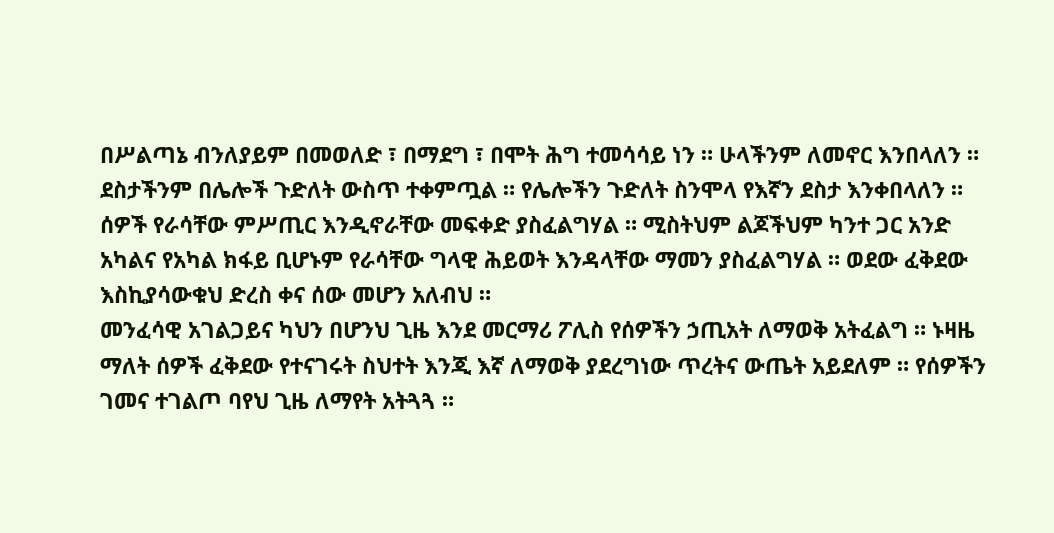በሥልጣኔ ብንለያይም በመወለድ ፣ በማደግ ፣ በሞት ሕግ ተመሳሳይ ነን ። ሁላችንም ለመኖር እንበላለን ። ደስታችንም በሌሎች ጉድለት ውስጥ ተቀምጧል ። የሌሎችን ጉድለት ስንሞላ የእኛን ደስታ እንቀበላለን ። ሰዎች የራሳቸው ምሥጢር እንዲኖራቸው መፍቀድ ያስፈልግሃል ። ሚስትህም ልጆችህም ካንተ ጋር አንድ አካልና የአካል ክፋይ ቢሆኑም የራሳቸው ግላዊ ሕይወት እንዳላቸው ማመን ያስፈልግሃል ። ወደው ፈቅደው እስኪያሳውቁህ ድረስ ቀና ሰው መሆን አለብህ ።
መንፈሳዊ አገልጋይና ካህን በሆንህ ጊዜ እንደ መርማሪ ፖሊስ የሰዎችን ኃጢአት ለማወቅ አትፈልግ ። ኑዛዜ ማለት ሰዎች ፈቅደው የተናገሩት ስህተት እንጂ እኛ ለማወቅ ያደረግነው ጥረትና ውጤት አይደለም ። የሰዎችን ገመና ተገልጦ ባየህ ጊዜ ለማየት አትጓጓ ።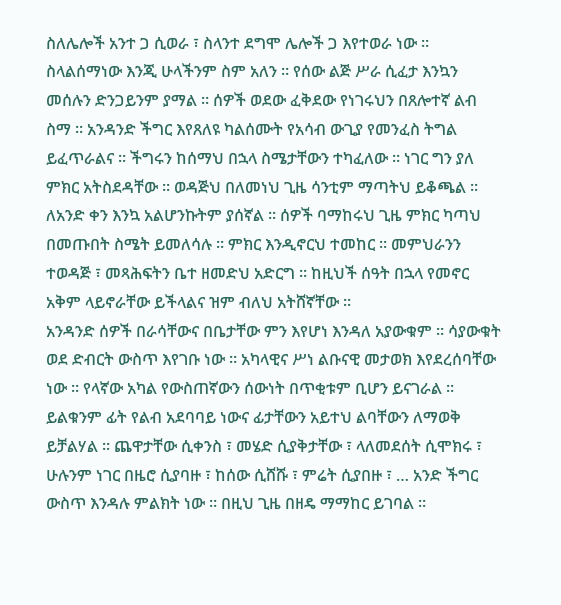ስለሌሎች አንተ ጋ ሲወራ ፣ ስላንተ ደግሞ ሌሎች ጋ እየተወራ ነው ። ስላልሰማነው እንጂ ሁላችንም ስም አለን ። የሰው ልጅ ሥራ ሲፈታ እንኳን መሰሉን ድንጋይንም ያማል ። ሰዎች ወደው ፈቅደው የነገሩህን በጸሎተኛ ልብ ስማ ። አንዳንድ ችግር እየጸለዩ ካልሰሙት የአሳብ ውጊያ የመንፈስ ትግል ይፈጥራልና ። ችግሩን ከሰማህ በኋላ ስሜታቸውን ተካፈለው ። ነገር ግን ያለ ምክር አትስደዳቸው ። ወዳጅህ በለመነህ ጊዜ ሳንቲም ማጣትህ ይቆጫል ። ለአንድ ቀን እንኳ አልሆንኩትም ያሰኛል ። ሰዎች ባማከሩህ ጊዜ ምክር ካጣህ በመጡበት ስሜት ይመለሳሉ ። ምክር እንዲኖርህ ተመከር ። መምህራንን ተወዳጅ ፣ መጻሕፍትን ቤተ ዘመድህ አድርግ ። ከዚህች ሰዓት በኋላ የመኖር አቅም ላይኖራቸው ይችላልና ዝም ብለህ አትሸኛቸው ።
አንዳንድ ሰዎች በራሳቸውና በቤታቸው ምን እየሆነ እንዳለ አያውቁም ። ሳያውቁት ወደ ድብርት ውስጥ እየገቡ ነው ። አካላዊና ሥነ ልቡናዊ መታወክ እየደረሰባቸው ነው ። የላኛው አካል የውስጠኛውን ሰውነት በጥቂቱም ቢሆን ይናገራል ። ይልቁንም ፊት የልብ አደባባይ ነውና ፊታቸውን አይተህ ልባቸውን ለማወቅ ይቻልሃል ። ጨዋታቸው ሲቀንስ ፣ መሄድ ሲያቅታቸው ፣ ላለመደሰት ሲሞክሩ ፣ ሁሉንም ነገር በዜሮ ሲያባዙ ፣ ከሰው ሲሸሹ ፣ ምሬት ሲያበዙ ፣ … አንድ ችግር ውስጥ እንዳሉ ምልክት ነው ። በዚህ ጊዜ በዘዴ ማማከር ይገባል ።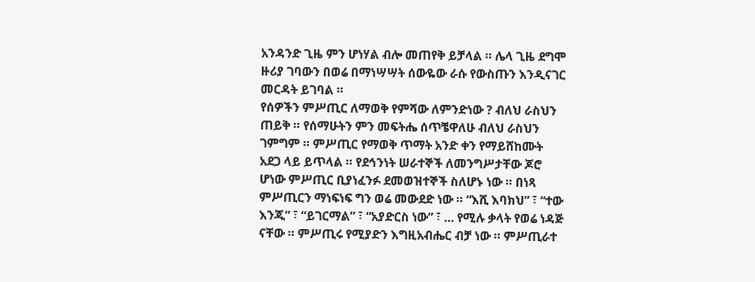አንዳንድ ጊዜ ምን ሆነሃል ብሎ መጠየቅ ይቻላል ። ሌላ ጊዜ ደግሞ ዙሪያ ገባውን በወሬ በማነሣሣት ሰውዬው ራሱ የውስጡን እንዲናገር መርዳት ይገባል ።
የሰዎችን ምሥጢር ለማወቅ የምሻው ለምንድነው ? ብለህ ራስህን ጠይቅ ። የሰማሁትን ምን መፍትሔ ሰጥቼዋለሁ ብለህ ራስህን ገምግም ። ምሥጢር የማወቅ ጥማት አንድ ቀን የማይሸከሙት አደጋ ላይ ይጥላል ። የደኅንነት ሠራተኞች ለመንግሥታቸው ጆሮ ሆነው ምሥጢር ቢያነፈንፉ ደመወዝተኞች ስለሆኑ ነው ። በነጻ ምሥጢርን ማነፍነፍ ግን ወሬ መውደድ ነው ። “እሺ እባክህ” ፣ “ተው እንጂ” ፣ “ይገርማል” ፣ “አያድርስ ነው” ፣ … የሚሉ ቃላት የወሬ ነዳጅ ናቸው ። ምሥጢሩ የሚያድን እግዚአብሔር ብቻ ነው ። ምሥጢራተ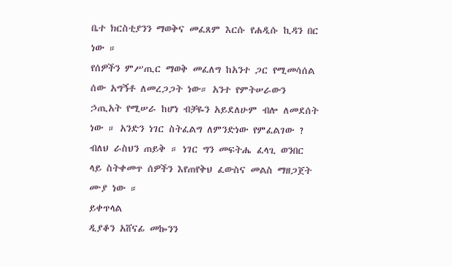ቤተ ክርስቲያንን ማወቅና መፈጸም እርሱ የሐዲሱ ኪዳን በር ነው ።
የሰዎችን ምሥጢር ማወቅ መፈለግ ከአንተ ጋር የሚመሳሰል ሰው አግኝቶ ለመረጋጋት ነው። አንተ የምትሠራውን ኃጢአት የሚሠራ ከሆነ ብቻዬን አይደለሁም ብሎ ለመደሰት ነው ። አንድን ነገር ስትፈልግ ለምንድነው የምፈልገው ? ብለህ ራስህን ጠይቅ ። ነገር ግን መፍትሔ ፈላጊ ወንበር ላይ ስትቀመጥ ሰዎችን እየጠየቅህ ፈውስና መልስ ማዘጋጀት ሙያ ነው ።
ይቀጥላል
ዲያቆን አሸናፊ መኰንን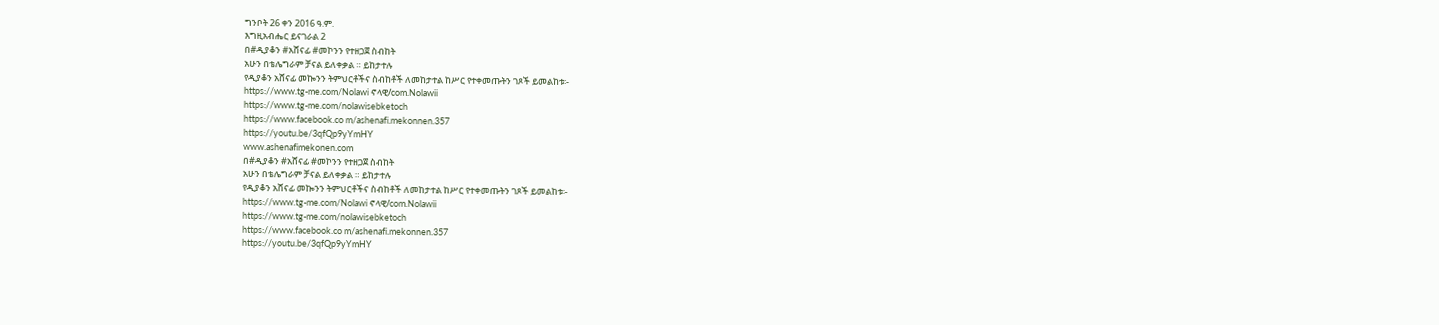ግንቦት 26 ቀን 2016 ዓ.ም.
እግዚአብሔር ይናገራል 2
በ#ዲያቆን #አሸናፊ #መኮንን የተዘጋጀ ስብከት
አሁን በቴሌግራም ቻናል ይለቀቃል ። ይከታተሉ
የዲያቆን አሸናፊ መኰንን ትምህርቶችና ስብከቶች ለመከታተል ከሥር የተቀመጡትን ገጾች ይመልከቱ፡-
https://www.tg-me.com/Nolawi ኖላዊ/com.Nolawii
https://www.tg-me.com/nolawisebketoch
https://www.facebook.co m/ashenafi.mekonnen.357
https://youtu.be/3qfQp9yYmHY
www.ashenafimekonen.com
በ#ዲያቆን #አሸናፊ #መኮንን የተዘጋጀ ስብከት
አሁን በቴሌግራም ቻናል ይለቀቃል ። ይከታተሉ
የዲያቆን አሸናፊ መኰንን ትምህርቶችና ስብከቶች ለመከታተል ከሥር የተቀመጡትን ገጾች ይመልከቱ፡-
https://www.tg-me.com/Nolawi ኖላዊ/com.Nolawii
https://www.tg-me.com/nolawisebketoch
https://www.facebook.co m/ashenafi.mekonnen.357
https://youtu.be/3qfQp9yYmHY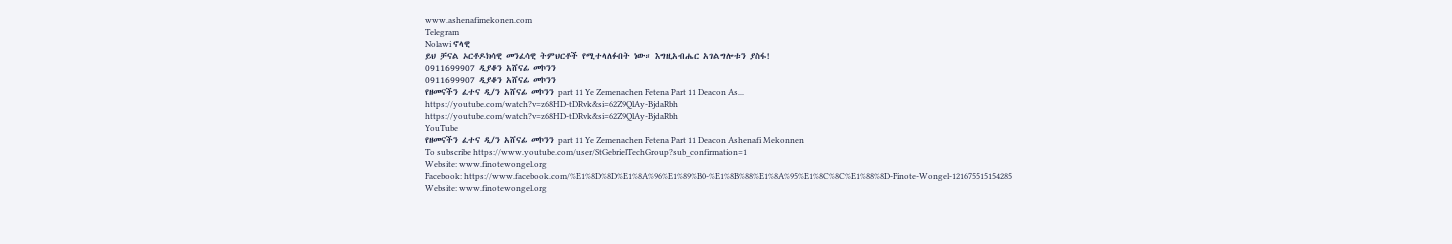www.ashenafimekonen.com
Telegram
Nolawi ኖላዊ
ይህ ቻናል ኦርቶዶክሳዊ መንፈሳዊ ትምህርቶች የሚተላለፉበት ነው። እግዚአብሔር አገልግሎቱን ያስፋ!
0911699907 ዲያቆን አሸናፊ መኮንን
0911699907 ዲያቆን አሸናፊ መኮንን
የዘመናችን ፈተና ዲ/ን አሸናፊ መኮንን part 11 Ye Zemenachen Fetena Part 11 Deacon As...
https://youtube.com/watch?v=z68HD-tDRvk&si=62Z9QlAy-BjdaRbh
https://youtube.com/watch?v=z68HD-tDRvk&si=62Z9QlAy-BjdaRbh
YouTube
የዘመናችን ፈተና ዲ/ን አሸናፊ መኮንን part 11 Ye Zemenachen Fetena Part 11 Deacon Ashenafi Mekonnen
To subscribe https://www.youtube.com/user/StGebrielTechGroup?sub_confirmation=1
Website: www.finotewongel.org
Facebook: https://www.facebook.com/%E1%8D%8D%E1%8A%96%E1%89%B0-%E1%8B%88%E1%8A%95%E1%8C%8C%E1%88%8D-Finote-Wongel-121675515154285
Website: www.finotewongel.org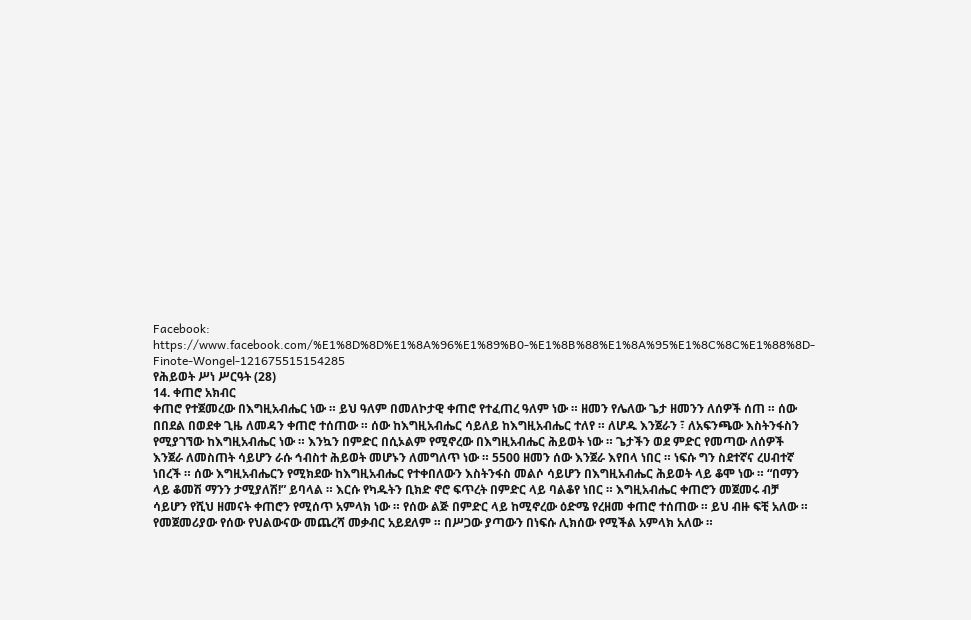Facebook: https://www.facebook.com/%E1%8D%8D%E1%8A%96%E1%89%B0-%E1%8B%88%E1%8A%95%E1%8C%8C%E1%88%8D-Finote-Wongel-121675515154285
የሕይወት ሥነ ሥርዓት (28)
14. ቀጠሮ አክብር
ቀጠሮ የተጀመረው በእግዚአብሔር ነው ። ይህ ዓለም በመለኮታዊ ቀጠሮ የተፈጠረ ዓለም ነው ። ዘመን የሌለው ጌታ ዘመንን ለሰዎች ሰጠ ። ሰው በበደል በወደቀ ጊዜ ለመዳን ቀጠሮ ተሰጠው ። ሰው ከእግዚአብሔር ሳይለይ ከእግዚአብሔር ተለየ ። ለሆዱ እንጀራን ፣ ለአፍንጫው እስትንፋስን የሚያገኘው ከእግዚአብሔር ነው ። እንኳን በምድር በሲኦልም የሚኖረው በእግዚአብሔር ሕይወት ነው ። ጌታችን ወደ ምድር የመጣው ለሰዎች እንጀራ ለመስጠት ሳይሆን ራሱ ኅብስተ ሕይወት መሆኑን ለመግለጥ ነው ። 5500 ዘመን ሰው እንጀራ እየበላ ነበር ። ነፍሱ ግን ስደተኛና ረሀብተኛ ነበረች ። ሰው እግዚአብሔርን የሚክደው ከእግዚአብሔር የተቀበለውን እስትንፋስ መልሶ ሳይሆን በእግዚአብሔር ሕይወት ላይ ቆሞ ነው ። “በማን ላይ ቆመሽ ማንን ታሚያለሽ!” ይባላል ። እርሱ የካዱትን ቢክድ ኖሮ ፍጥረት በምድር ላይ ባልቆየ ነበር ። እግዚአብሔር ቀጠሮን መጀመሩ ብቻ ሳይሆን የሺህ ዘመናት ቀጠሮን የሚሰጥ አምላክ ነው ። የሰው ልጅ በምድር ላይ ከሚኖረው ዕድሜ የረዘመ ቀጠሮ ተሰጠው ። ይህ ብዙ ፍቺ አለው ። የመጀመሪያው የሰው የህልውናው መጨረሻ መቃብር አይደለም ። በሥጋው ያጣውን በነፍሱ ሊክሰው የሚችል አምላክ አለው ።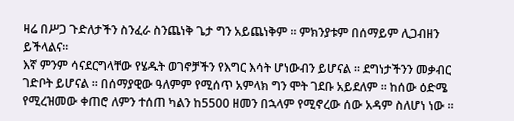ዛሬ በሥጋ ጉድለታችን ስንፈራ ስንጨነቅ ጌታ ግን አይጨነቅም ። ምክንያቱም በሰማይም ሊጋብዘን ይችላልና።
እኛ ምንም ሳናደርግላቸው የሄዱት ወገኖቻችን የእግር እሳት ሆነውብን ይሆናል ። ደግነታችንን መቃብር ገድቦት ይሆናል ። በሰማያዊው ዓለምም የሚሰጥ አምላክ ግን ሞት ገደቡ አይደለም ። ከሰው ዕድሜ የሚረዝመው ቀጠሮ ለምን ተሰጠ ካልን ከ5500 ዘመን በኋላም የሚኖረው ሰው አዳም ስለሆነ ነው ።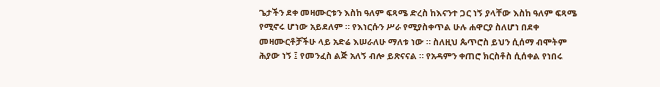ጌታችን ደቀ መዛሙርቱን እስከ ዓለም ፍጻሜ ድረስ ከእናንተ ጋር ነኝ ያላቸው እስከ ዓለም ፍጻሜ የሚኖሩ ሆነው አይደለም ። የእነርሱን ሥራ የሚያስቀጥል ሁሉ ሐዋርያ ስለሆነ በደቀ መዛሙርቶቻችሁ ላይ አድሬ እሠራለሁ ማለቱ ነው ። ስለዚህ ጴጥሮስ ይህን ሲሰማ ብሞትም ሕያው ነኝ ፤ የመንፈስ ልጅ አለኝ ብሎ ይጽናናል ። የአዳምን ቀጠሮ ክርስቶስ ሲሰቀል የነበሩ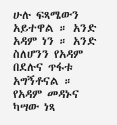ሁሉ ፍጻሜውን አይተዋል ። አንድ አዳም ነን ። አንድ ስለሆንን የአዳም በደሉና ጥፋቱ አግኝቶናል ። የአዳም መዳኑና ካሣው ነጻ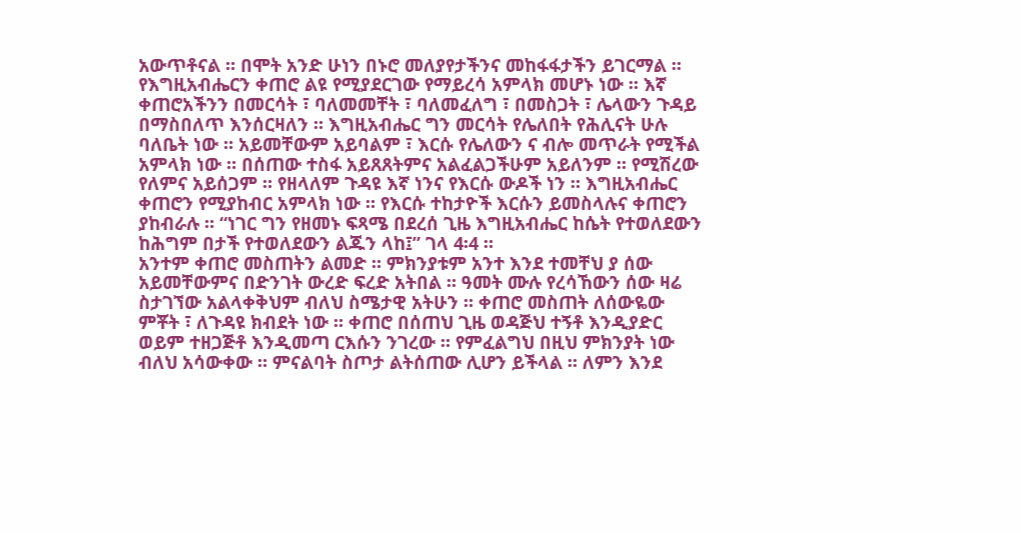አውጥቶናል ። በሞት አንድ ሁነን በኑሮ መለያየታችንና መከፋፋታችን ይገርማል ።
የእግዚአብሔርን ቀጠሮ ልዩ የሚያደርገው የማይረሳ አምላክ መሆኑ ነው ። እኛ ቀጠሮአችንን በመርሳት ፣ ባለመመቸት ፣ ባለመፈለግ ፣ በመስጋት ፣ ሌላውን ጉዳይ በማስበለጥ እንሰርዛለን ። እግዚአብሔር ግን መርሳት የሌለበት የሕሊናት ሁሉ ባለቤት ነው ። አይመቸውም አይባልም ፣ እርሱ የሌለውን ና ብሎ መጥራት የሚችል አምላክ ነው ። በሰጠው ተስፋ አይጸጸትምና አልፈልጋችሁም አይለንም ። የሚሽረው የለምና አይሰጋም ። የዘላለም ጉዳዩ እኛ ነንና የእርሱ ውዶች ነን ። እግዚአብሔር ቀጠሮን የሚያከብር አምላክ ነው ። የእርሱ ተከታዮች እርሱን ይመስላሉና ቀጠሮን ያከብራሉ ። “ነገር ግን የዘመኑ ፍጻሜ በደረሰ ጊዜ እግዚአብሔር ከሴት የተወለደውን ከሕግም በታች የተወለደውን ልጁን ላከ፤” ገላ 4፡4 ።
አንተም ቀጠሮ መስጠትን ልመድ ። ምክንያቱም አንተ እንደ ተመቸህ ያ ሰው አይመቸውምና በድንገት ውረድ ፍረድ አትበል ። ዓመት ሙሉ የረሳኸውን ሰው ዛሬ ስታገኘው አልላቀቅህም ብለህ ስሜታዊ አትሁን ። ቀጠሮ መስጠት ለሰውዬው ምቾት ፣ ለጉዳዩ ክብደት ነው ። ቀጠሮ በሰጠህ ጊዜ ወዳጅህ ተኝቶ እንዲያድር ወይም ተዘጋጅቶ እንዲመጣ ርእሱን ንገረው ። የምፈልግህ በዚህ ምክንያት ነው ብለህ አሳውቀው ። ምናልባት ስጦታ ልትሰጠው ሊሆን ይችላል ። ለምን እንደ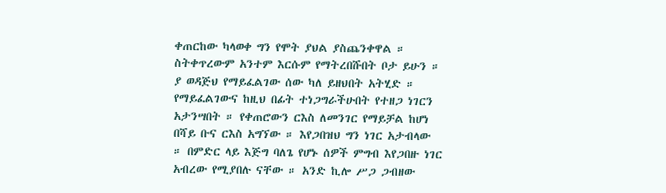ቀጠርከው ካላወቀ ግን የሞት ያህል ያስጨንቀዋል ። ስትቀጥረውም አንተም እርሱም የማትረበሹበት ቦታ ይሁን ። ያ ወዳጅህ የማይፈልገው ሰው ካለ ይዘህበት አትሂድ ። የማይፈልገውና ከዚህ በፊት ተነጋግራችሁበት የተዘጋ ነገርን አታንሣበት ። የቀጠሮውን ርእስ ለመንገር የማይቻል ከሆነ በሻይ ቡና ርእስ አግኘው ። እየጋበዝህ ግን ነገር አታብላው ። በምድር ላይ እጅግ ባለጌ የሆኑ ሰዎች ምግብ እየጋበዙ ነገር አብረው የሚያበሉ ናቸው ። አንድ ኪሎ ሥጋ ጋብዘው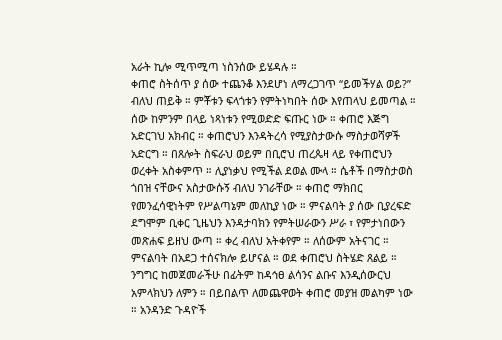አራት ኪሎ ሚጥሚጣ ነስንሰው ይሄዳሉ ።
ቀጠሮ ስትሰጥ ያ ሰው ተጨንቆ እንደሆነ ለማረጋገጥ “ይመችሃል ወይ?” ብለህ ጠይቅ ። ምቾቱን ፍላጎቱን የምትነካበት ሰው እየጠላህ ይመጣል ። ሰው ከምንም በላይ ነጻነቱን የሚወድድ ፍጡር ነው ። ቀጠሮ እጅግ አድርገህ አክብር ። ቀጠሮህን እንዳትረሳ የሚያስታውሱ ማስታወሻዎች አድርግ ። በጸሎት ስፍራህ ወይም በቢሮህ ጠረጴዛ ላይ የቀጠሮህን ወረቀት አስቀምጥ ። ሊያነቃህ የሚችል ደወል ሙላ ። ሴቶች በማስታወስ ጎበዝ ናቸውና አስታውሱኝ ብለህ ንገራቸው ። ቀጠሮ ማክበር የመንፈሳዊነትም የሥልጣኔም መለኪያ ነው ። ምናልባት ያ ሰው ቢያረፍድ ደግሞም ቢቀር ጊዜህን እንዳታባክን የምትሠራውን ሥራ ፣ የምታነበውን መጽሐፍ ይዘህ ውጣ ። ቀረ ብለህ አትቀየም ። ለሰውም አትናገር ። ምናልባት በአደጋ ተሰናክሎ ይሆናል ። ወደ ቀጠሮህ ስትሄድ ጸልይ ። ንግግር ከመጀመራችሁ በፊትም ከዳኅፀ ልሳንና ልቡና እንዲሰውርህ አምላክህን ለምን ። በይበልጥ ለመጨዋወት ቀጠሮ መያዝ መልካም ነው ። አንዳንድ ጉዳዮች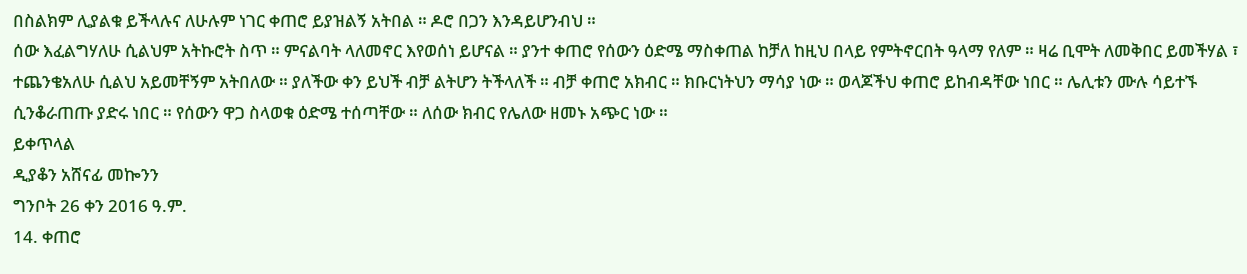በስልክም ሊያልቁ ይችላሉና ለሁሉም ነገር ቀጠሮ ይያዝልኝ አትበል ። ዶሮ በጋን እንዳይሆንብህ ።
ሰው እፈልግሃለሁ ሲልህም አትኩሮት ስጥ ። ምናልባት ላለመኖር እየወሰነ ይሆናል ። ያንተ ቀጠሮ የሰውን ዕድሜ ማስቀጠል ከቻለ ከዚህ በላይ የምትኖርበት ዓላማ የለም ። ዛሬ ቢሞት ለመቅበር ይመችሃል ፣ ተጨንቄአለሁ ሲልህ አይመቸኝም አትበለው ። ያለችው ቀን ይህች ብቻ ልትሆን ትችላለች ። ብቻ ቀጠሮ አክብር ። ክቡርነትህን ማሳያ ነው ። ወላጆችህ ቀጠሮ ይከብዳቸው ነበር ። ሌሊቱን ሙሉ ሳይተኙ ሲንቆራጠጡ ያድሩ ነበር ። የሰውን ዋጋ ስላወቁ ዕድሜ ተሰጣቸው ። ለሰው ክብር የሌለው ዘመኑ አጭር ነው ።
ይቀጥላል
ዲያቆን አሸናፊ መኰንን
ግንቦት 26 ቀን 2016 ዓ.ም.
14. ቀጠሮ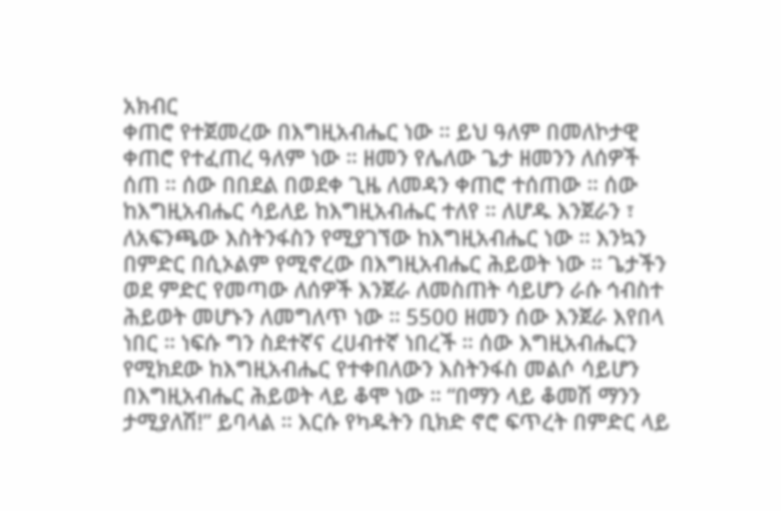አክብር
ቀጠሮ የተጀመረው በእግዚአብሔር ነው ። ይህ ዓለም በመለኮታዊ ቀጠሮ የተፈጠረ ዓለም ነው ። ዘመን የሌለው ጌታ ዘመንን ለሰዎች ሰጠ ። ሰው በበደል በወደቀ ጊዜ ለመዳን ቀጠሮ ተሰጠው ። ሰው ከእግዚአብሔር ሳይለይ ከእግዚአብሔር ተለየ ። ለሆዱ እንጀራን ፣ ለአፍንጫው እስትንፋስን የሚያገኘው ከእግዚአብሔር ነው ። እንኳን በምድር በሲኦልም የሚኖረው በእግዚአብሔር ሕይወት ነው ። ጌታችን ወደ ምድር የመጣው ለሰዎች እንጀራ ለመስጠት ሳይሆን ራሱ ኅብስተ ሕይወት መሆኑን ለመግለጥ ነው ። 5500 ዘመን ሰው እንጀራ እየበላ ነበር ። ነፍሱ ግን ስደተኛና ረሀብተኛ ነበረች ። ሰው እግዚአብሔርን የሚክደው ከእግዚአብሔር የተቀበለውን እስትንፋስ መልሶ ሳይሆን በእግዚአብሔር ሕይወት ላይ ቆሞ ነው ። “በማን ላይ ቆመሽ ማንን ታሚያለሽ!” ይባላል ። እርሱ የካዱትን ቢክድ ኖሮ ፍጥረት በምድር ላይ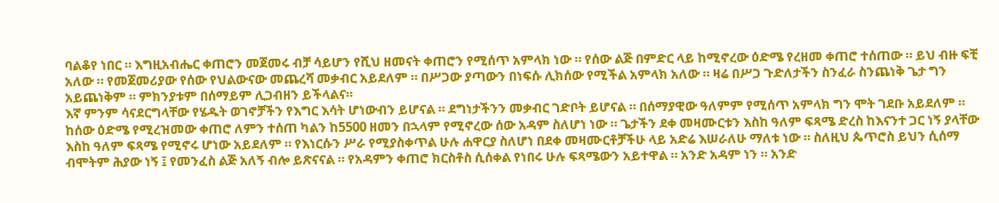ባልቆየ ነበር ። እግዚአብሔር ቀጠሮን መጀመሩ ብቻ ሳይሆን የሺህ ዘመናት ቀጠሮን የሚሰጥ አምላክ ነው ። የሰው ልጅ በምድር ላይ ከሚኖረው ዕድሜ የረዘመ ቀጠሮ ተሰጠው ። ይህ ብዙ ፍቺ አለው ። የመጀመሪያው የሰው የህልውናው መጨረሻ መቃብር አይደለም ። በሥጋው ያጣውን በነፍሱ ሊክሰው የሚችል አምላክ አለው ። ዛሬ በሥጋ ጉድለታችን ስንፈራ ስንጨነቅ ጌታ ግን አይጨነቅም ። ምክንያቱም በሰማይም ሊጋብዘን ይችላልና።
እኛ ምንም ሳናደርግላቸው የሄዱት ወገኖቻችን የእግር እሳት ሆነውብን ይሆናል ። ደግነታችንን መቃብር ገድቦት ይሆናል ። በሰማያዊው ዓለምም የሚሰጥ አምላክ ግን ሞት ገደቡ አይደለም ። ከሰው ዕድሜ የሚረዝመው ቀጠሮ ለምን ተሰጠ ካልን ከ5500 ዘመን በኋላም የሚኖረው ሰው አዳም ስለሆነ ነው ። ጌታችን ደቀ መዛሙርቱን እስከ ዓለም ፍጻሜ ድረስ ከእናንተ ጋር ነኝ ያላቸው እስከ ዓለም ፍጻሜ የሚኖሩ ሆነው አይደለም ። የእነርሱን ሥራ የሚያስቀጥል ሁሉ ሐዋርያ ስለሆነ በደቀ መዛሙርቶቻችሁ ላይ አድሬ እሠራለሁ ማለቱ ነው ። ስለዚህ ጴጥሮስ ይህን ሲሰማ ብሞትም ሕያው ነኝ ፤ የመንፈስ ልጅ አለኝ ብሎ ይጽናናል ። የአዳምን ቀጠሮ ክርስቶስ ሲሰቀል የነበሩ ሁሉ ፍጻሜውን አይተዋል ። አንድ አዳም ነን ። አንድ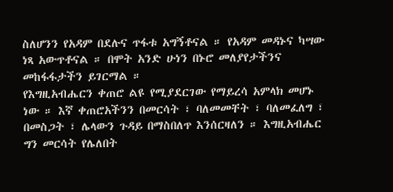ስለሆንን የአዳም በደሉና ጥፋቱ አግኝቶናል ። የአዳም መዳኑና ካሣው ነጻ አውጥቶናል ። በሞት አንድ ሁነን በኑሮ መለያየታችንና መከፋፋታችን ይገርማል ።
የእግዚአብሔርን ቀጠሮ ልዩ የሚያደርገው የማይረሳ አምላክ መሆኑ ነው ። እኛ ቀጠሮአችንን በመርሳት ፣ ባለመመቸት ፣ ባለመፈለግ ፣ በመስጋት ፣ ሌላውን ጉዳይ በማስበለጥ እንሰርዛለን ። እግዚአብሔር ግን መርሳት የሌለበት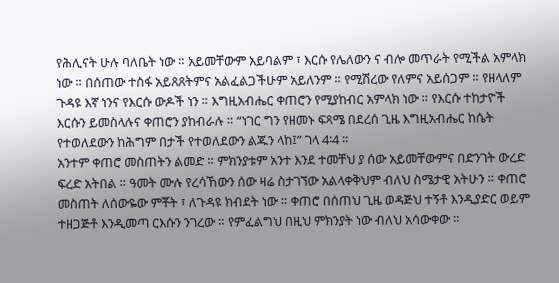የሕሊናት ሁሉ ባለቤት ነው ። አይመቸውም አይባልም ፣ እርሱ የሌለውን ና ብሎ መጥራት የሚችል አምላክ ነው ። በሰጠው ተስፋ አይጸጸትምና አልፈልጋችሁም አይለንም ። የሚሽረው የለምና አይሰጋም ። የዘላለም ጉዳዩ እኛ ነንና የእርሱ ውዶች ነን ። እግዚአብሔር ቀጠሮን የሚያከብር አምላክ ነው ። የእርሱ ተከታዮች እርሱን ይመስላሉና ቀጠሮን ያከብራሉ ። “ነገር ግን የዘመኑ ፍጻሜ በደረሰ ጊዜ እግዚአብሔር ከሴት የተወለደውን ከሕግም በታች የተወለደውን ልጁን ላከ፤” ገላ 4፡4 ።
አንተም ቀጠሮ መስጠትን ልመድ ። ምክንያቱም አንተ እንደ ተመቸህ ያ ሰው አይመቸውምና በድንገት ውረድ ፍረድ አትበል ። ዓመት ሙሉ የረሳኸውን ሰው ዛሬ ስታገኘው አልላቀቅህም ብለህ ስሜታዊ አትሁን ። ቀጠሮ መስጠት ለሰውዬው ምቾት ፣ ለጉዳዩ ክብደት ነው ። ቀጠሮ በሰጠህ ጊዜ ወዳጅህ ተኝቶ እንዲያድር ወይም ተዘጋጅቶ እንዲመጣ ርእሱን ንገረው ። የምፈልግህ በዚህ ምክንያት ነው ብለህ አሳውቀው ።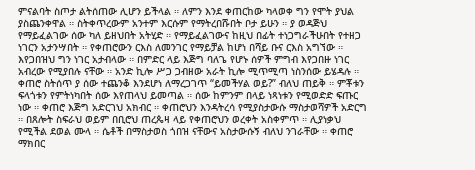ምናልባት ስጦታ ልትሰጠው ሊሆን ይችላል ። ለምን እንደ ቀጠርከው ካላወቀ ግን የሞት ያህል ያስጨንቀዋል ። ስትቀጥረውም አንተም እርሱም የማትረበሹበት ቦታ ይሁን ። ያ ወዳጅህ የማይፈልገው ሰው ካለ ይዘህበት አትሂድ ። የማይፈልገውና ከዚህ በፊት ተነጋግራችሁበት የተዘጋ ነገርን አታንሣበት ። የቀጠሮውን ርእስ ለመንገር የማይቻል ከሆነ በሻይ ቡና ርእስ አግኘው ። እየጋበዝህ ግን ነገር አታብላው ። በምድር ላይ እጅግ ባለጌ የሆኑ ሰዎች ምግብ እየጋበዙ ነገር አብረው የሚያበሉ ናቸው ። አንድ ኪሎ ሥጋ ጋብዘው አራት ኪሎ ሚጥሚጣ ነስንሰው ይሄዳሉ ።
ቀጠሮ ስትሰጥ ያ ሰው ተጨንቆ እንደሆነ ለማረጋገጥ “ይመችሃል ወይ?” ብለህ ጠይቅ ። ምቾቱን ፍላጎቱን የምትነካበት ሰው እየጠላህ ይመጣል ። ሰው ከምንም በላይ ነጻነቱን የሚወድድ ፍጡር ነው ። ቀጠሮ እጅግ አድርገህ አክብር ። ቀጠሮህን እንዳትረሳ የሚያስታውሱ ማስታወሻዎች አድርግ ። በጸሎት ስፍራህ ወይም በቢሮህ ጠረጴዛ ላይ የቀጠሮህን ወረቀት አስቀምጥ ። ሊያነቃህ የሚችል ደወል ሙላ ። ሴቶች በማስታወስ ጎበዝ ናቸውና አስታውሱኝ ብለህ ንገራቸው ። ቀጠሮ ማክበር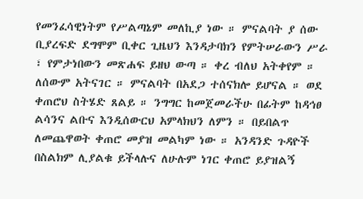የመንፈሳዊነትም የሥልጣኔም መለኪያ ነው ። ምናልባት ያ ሰው ቢያረፍድ ደግሞም ቢቀር ጊዜህን እንዳታባክን የምትሠራውን ሥራ ፣ የምታነበውን መጽሐፍ ይዘህ ውጣ ። ቀረ ብለህ አትቀየም ። ለሰውም አትናገር ። ምናልባት በአደጋ ተሰናክሎ ይሆናል ። ወደ ቀጠሮህ ስትሄድ ጸልይ ። ንግግር ከመጀመራችሁ በፊትም ከዳኅፀ ልሳንና ልቡና እንዲሰውርህ አምላክህን ለምን ። በይበልጥ ለመጨዋወት ቀጠሮ መያዝ መልካም ነው ። አንዳንድ ጉዳዮች በስልክም ሊያልቁ ይችላሉና ለሁሉም ነገር ቀጠሮ ይያዝልኝ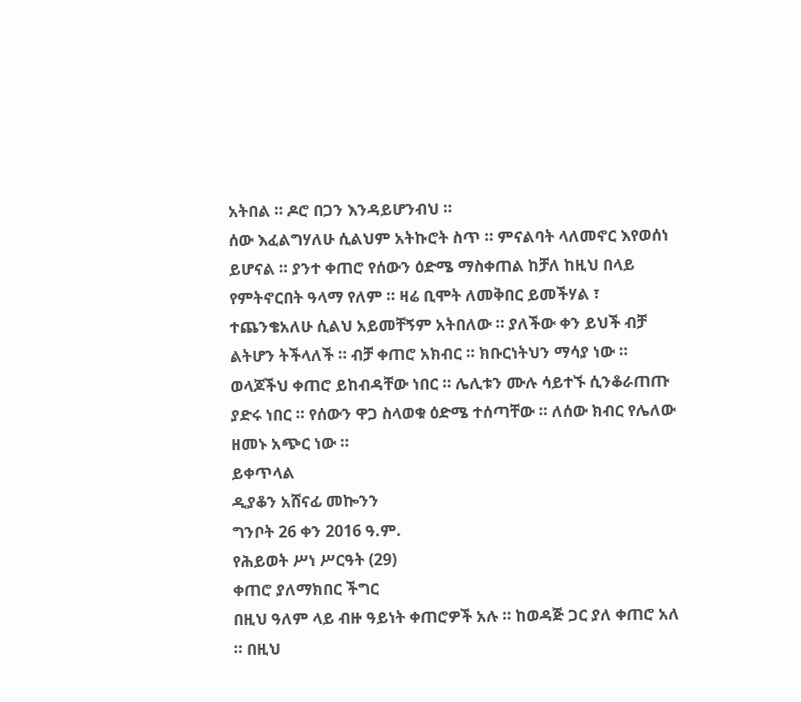አትበል ። ዶሮ በጋን እንዳይሆንብህ ።
ሰው እፈልግሃለሁ ሲልህም አትኩሮት ስጥ ። ምናልባት ላለመኖር እየወሰነ ይሆናል ። ያንተ ቀጠሮ የሰውን ዕድሜ ማስቀጠል ከቻለ ከዚህ በላይ የምትኖርበት ዓላማ የለም ። ዛሬ ቢሞት ለመቅበር ይመችሃል ፣ ተጨንቄአለሁ ሲልህ አይመቸኝም አትበለው ። ያለችው ቀን ይህች ብቻ ልትሆን ትችላለች ። ብቻ ቀጠሮ አክብር ። ክቡርነትህን ማሳያ ነው ። ወላጆችህ ቀጠሮ ይከብዳቸው ነበር ። ሌሊቱን ሙሉ ሳይተኙ ሲንቆራጠጡ ያድሩ ነበር ። የሰውን ዋጋ ስላወቁ ዕድሜ ተሰጣቸው ። ለሰው ክብር የሌለው ዘመኑ አጭር ነው ።
ይቀጥላል
ዲያቆን አሸናፊ መኰንን
ግንቦት 26 ቀን 2016 ዓ.ም.
የሕይወት ሥነ ሥርዓት (29)
ቀጠሮ ያለማክበር ችግር
በዚህ ዓለም ላይ ብዙ ዓይነት ቀጠሮዎች አሉ ። ከወዳጅ ጋር ያለ ቀጠሮ አለ ። በዚህ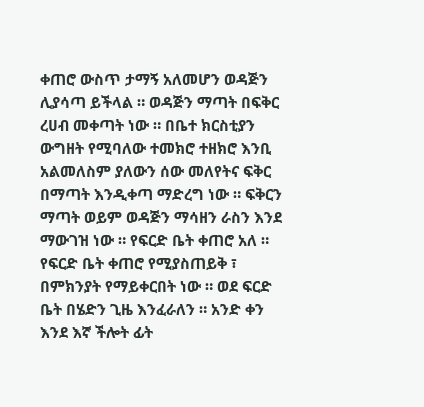ቀጠሮ ውስጥ ታማኝ አለመሆን ወዳጅን ሊያሳጣ ይችላል ። ወዳጅን ማጣት በፍቅር ረሀብ መቀጣት ነው ። በቤተ ክርስቲያን ውግዘት የሚባለው ተመክሮ ተዘክሮ እንቢ አልመለስም ያለውን ሰው መለየትና ፍቅር በማጣት እንዲቀጣ ማድረግ ነው ። ፍቅርን ማጣት ወይም ወዳጅን ማሳዘን ራስን እንደ ማውገዝ ነው ። የፍርድ ቤት ቀጠሮ አለ ። የፍርድ ቤት ቀጠሮ የሚያስጠይቅ ፣ በምክንያት የማይቀርበት ነው ። ወደ ፍርድ ቤት በሄድን ጊዜ እንፈራለን ። አንድ ቀን እንደ እኛ ችሎት ፊት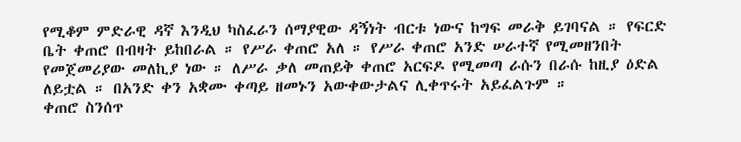የሚቆም ምድራዊ ዳኛ እንዲህ ካስፈራን ሰማያዊው ዳኝነት ብርቱ ነውና ከግፍ መራቅ ይገባናል ። የፍርድ ቤት ቀጠሮ በብዛት ይከበራል ። የሥራ ቀጠሮ አለ ። የሥራ ቀጠሮ አንድ ሠራተኛ የሚመዘንበት የመጀመሪያው መለኪያ ነው ። ለሥራ ቃለ መጠይቅ ቀጠሮ አርፍዶ የሚመጣ ራሱን በራሱ ከዚያ ዕድል ለይቷል ። በአንድ ቀን አቋሙ ቀጣይ ዘመኑን አውቀውታልና ሊቀጥሩት አይፈልጉም ።
ቀጠሮ ስንሰጥ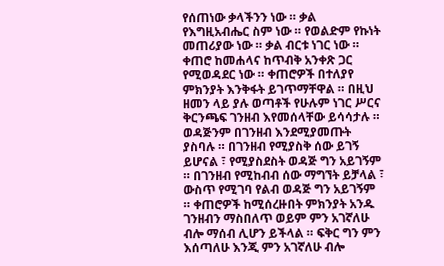የሰጠነው ቃላችንን ነው ። ቃል የእግዚአብሔር ስም ነው ። የወልድም የኩነት መጠሪያው ነው ። ቃል ብርቱ ነገር ነው ። ቀጠሮ ከመሐላና ከጥብቅ አንቀጽ ጋር የሚወዳደር ነው ። ቀጠሮዎች በተለያየ ምክንያት እንቅፋት ይገጥማቸዋል ። በዚህ ዘመን ላይ ያሉ ወጣቶች የሁሉም ነገር ሥርና ቅርንጫፍ ገንዘብ እየመሰላቸው ይሳሳታሉ ። ወዳጅንም በገንዘብ እንደሚያመጡት ያስባሉ ። በገንዘብ የሚያስቅ ሰው ይገኝ ይሆናል ፣ የሚያስደስት ወዳጅ ግን አይገኝም ። በገንዘብ የሚከብብ ሰው ማግኘት ይቻላል ፣ ውስጥ የሚገባ የልብ ወዳጅ ግን አይገኝም ። ቀጠሮዎች ከሚሰረዙበት ምክንያት አንዱ ገንዘብን ማስበለጥ ወይም ምን አገኛለሁ ብሎ ማሰብ ሊሆን ይችላል ። ፍቅር ግን ምን እሰጣለሁ እንጂ ምን አገኛለሁ ብሎ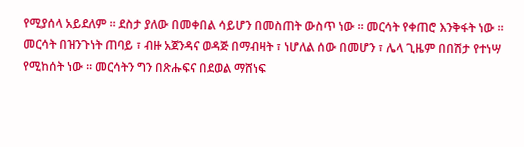የሚያሰላ አይደለም ። ደስታ ያለው በመቀበል ሳይሆን በመስጠት ውስጥ ነው ። መርሳት የቀጠሮ እንቅፋት ነው ። መርሳት በዝንጉነት ጠባይ ፣ ብዙ አጀንዳና ወዳጅ በማብዛት ፣ ነሆለል ሰው በመሆን ፣ ሌላ ጊዜም በበሽታ የተነሣ የሚከሰት ነው ። መርሳትን ግን በጽሑፍና በደወል ማሸነፍ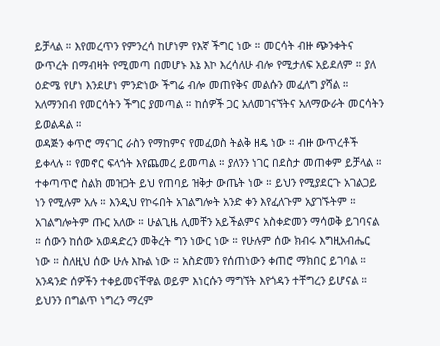ይቻላል ። እየመረጥን የምንረሳ ከሆነም የእኛ ችግር ነው ። መርሳት ብዙ ጭንቀትና ውጥረት በማብዛት የሚመጣ በመሆኑ እኔ እኮ እረሳለሁ ብሎ የሚታለፍ አይደለም ። ያለ ዕድሜ የሆነ እንደሆነ ምንድነው ችግሬ ብሎ መጠየቅና መልሱን መፈለግ ያሻል ። አለማንበብ የመርሳትን ችግር ያመጣል ። ከሰዎች ጋር አለመገናኘትና አለማውራት መርሳትን ይወልዳል ።
ወዳጅን ቀጥሮ ማናገር ራስን የማከምና የመፈወስ ትልቅ ዘዴ ነው ። ብዙ ውጥረቶች ይቀላሉ ። የመኖር ፍላጎት እየጨመረ ይመጣል ። ያለንን ነገር በደስታ መጠቀም ይቻላል ። ተቀጣጥሮ ስልክ መዝጋት ይህ የጠባይ ዝቅታ ውጤት ነው ። ይህን የሚያደርጉ አገልጋይ ነን የሚሉም አሉ ። እንዲህ የኮሩበት አገልግሎት አንድ ቀን እየፈለጉም አያገኙትም ። አገልግሎትም ጡር አለው ። ሁልጊዜ ሊመቸን አይችልምና አስቀድመን ማሳወቅ ይገባናል ። ሰውን ከሰው አወዳድረን መቅረት ግን ነውር ነው ። የሁሉም ሰው ክብሩ እግዚአብሔር ነው ። ስለዚህ ሰው ሁሉ እኩል ነው ። አስድመን የሰጠነውን ቀጠሮ ማክበር ይገባል ። አንዳንድ ሰዎችን ተቀይመናቸዋል ወይም እነርሱን ማግኘት እየጎዳን ተቸግረን ይሆናል ። ይህንን በግልጥ ነግረን ማረም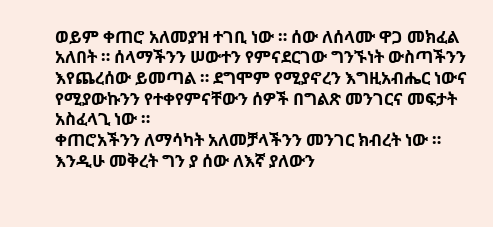ወይም ቀጠሮ አለመያዝ ተገቢ ነው ። ሰው ለሰላሙ ዋጋ መክፈል አለበት ። ሰላማችንን ሠውተን የምናደርገው ግንኙነት ውስጣችንን እየጨረሰው ይመጣል ። ደግሞም የሚያኖረን እግዚአብሔር ነውና የሚያውኩንን የተቀየምናቸውን ሰዎች በግልጽ መንገርና መፍታት አስፈላጊ ነው ።
ቀጠሮአችንን ለማሳካት አለመቻላችንን መንገር ክብረት ነው ። እንዲሁ መቅረት ግን ያ ሰው ለእኛ ያለውን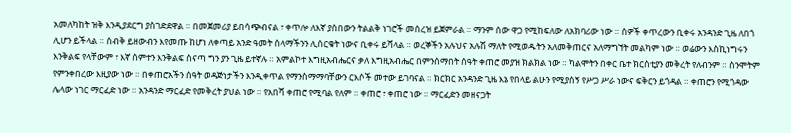አመለካከት ዝቅ እንዲያደርግ ያስገድደዋል ። በመጀመሪያ ይበሳጭብናል ፣ ቀጥሎ ለእኛ ያሰበውን ትልልቅ ነገሮች መሰረዝ ይጀምራል ። ማንም ሰው ዋጋ የሚከፍለው ለአክባሪው ነው ። ሰዎች ቀጥረውን ቢቀሩ አንዳንድ ጊዜ ለበጎ ሊሆን ይችላል ። ሰብቅ ይዘውብን እየመጡ ከሆነ ለቀጣይ አንድ ዓመት ሰላማችንን ሊሰርቁት ነውና ቢቀሩ ይሻላል ። ወረኞችን አሉህና አሉሽ ማለት የሚወዱትን አለመቅጠርና አለማግኘት መልካም ነው ። ወሬውን እስኪነግሩን እንቅልፍ የላቸውም ፣ እኛ ሰምተን እንቅልፍ ስናጣ ግን ያን ጊዜ ይተኛሉ ። አምልኮተ እግዚአብሔርና ቃለ እግዚአብሔር በምንሰማበት ሰዓት ቀጠሮ መያዝ ክልክል ነው ። ካልሞትን በቀር ቤተ ክርስቲያን መቅረት የለብንም ። ስንሞትም የምንቀበረው እዚያው ነው ። በቀጠሮአችን ሰዓት ወዳጅነታችን እንዲቀጥል የማንስማማባቸውን ርእሶች መተው ይገባናል ። ክርክር አንዳንድ ጊዜ እኔ የበላይ ልሁን የሚያሰኝ የሥጋ ሥራ ነውና ፍቅርን ይጎዳል ። ቀጠሮን የሚጎዳው ሌላው ነገር ማርፈድ ነው ። አንዳንድ ማርፈድ የመቅረት ያህል ነው ። የአበሻ ቀጠሮ የሚባል የለም ። ቀጠሮ ፣ ቀጠሮ ነው ። ማርፈድን መዘናጋት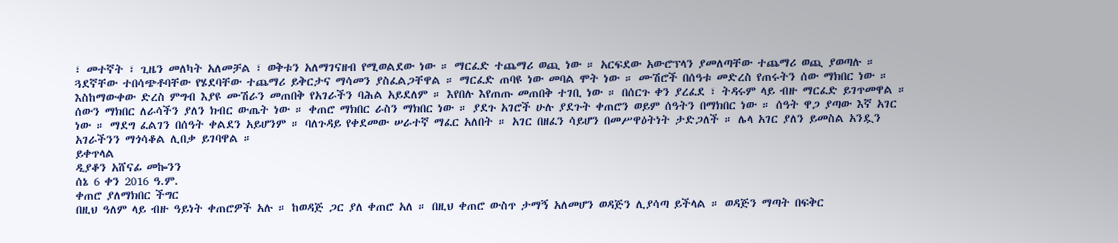፣ መተኛት ፣ ጊዜን መለካት አለመቻል ፣ ወቅቱን አለማገናዘብ የሚወልደው ነው ። ማርፈድ ተጨማሪ ወጪ ነው ። አርፍደው አውሮፕላን ያመለጣቸው ተጨማሪ ወጪ ያወጣሉ ። ጓደኛቸው ተበሳጭቶባቸው የሄደባቸው ተጨማሪ ይቅርታና ማሳመን ያስፈልጋቸዋል ። ማርፈድ ጠባዩ ነው መባል ሞት ነው ። ሙሽሮች በሰዓቱ መድረስ የጠሩትን ሰው ማክበር ነው ። እስከማውቀው ድረስ ምግብ እያዩ ሙሽራን መጠበቅ የአገራችን ባሕል አይደለም ። እየበሉ እየጠጡ መጠበቅ ተገቢ ነው ። በሰርጉ ቀን ያረፈደ ፣ ትዳሩም ላይ ብዙ ማርፈድ ይገጥመዋል ።
ሰውን ማክበር ለራሳችን ያለን ክብር ውጤት ነው ። ቀጠሮ ማክበር ራስን ማክበር ነው ። ያደጉ አገሮች ሁሉ ያደጉት ቀጠሮን ወይም ሰዓትን በማክበር ነው ። ሰዓት ዋጋ ያጣው እኛ አገር ነው ። ማደግ ፈልገን በሰዓት ቀልደን አይሆንም ። ባለጉዳይ የቀደመው ሠራተኛ ማፈር አለበት ። አገር በዘፈን ሳይሆን በመሥዋዕትነት ታድጋለች ። ሌላ አገር ያለን ይመስል አንዷን አገራችንን ማጎሳቆል ሊበቃ ይገባዋል ።
ይቀጥላል
ዲያቆን አሸናፊ መኰንን
ሰኔ 6 ቀን 2016 ዓ.ም.
ቀጠሮ ያለማክበር ችግር
በዚህ ዓለም ላይ ብዙ ዓይነት ቀጠሮዎች አሉ ። ከወዳጅ ጋር ያለ ቀጠሮ አለ ። በዚህ ቀጠሮ ውስጥ ታማኝ አለመሆን ወዳጅን ሊያሳጣ ይችላል ። ወዳጅን ማጣት በፍቅር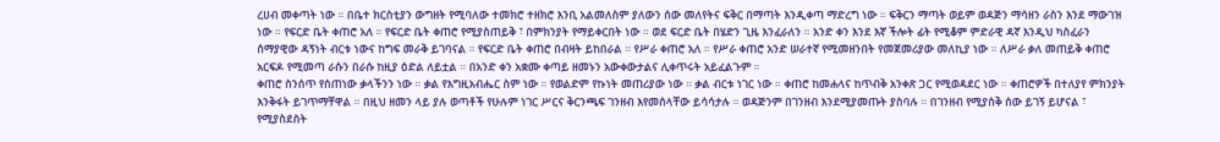ረሀብ መቀጣት ነው ። በቤተ ክርስቲያን ውግዘት የሚባለው ተመክሮ ተዘክሮ እንቢ አልመለስም ያለውን ሰው መለየትና ፍቅር በማጣት እንዲቀጣ ማድረግ ነው ። ፍቅርን ማጣት ወይም ወዳጅን ማሳዘን ራስን እንደ ማውገዝ ነው ። የፍርድ ቤት ቀጠሮ አለ ። የፍርድ ቤት ቀጠሮ የሚያስጠይቅ ፣ በምክንያት የማይቀርበት ነው ። ወደ ፍርድ ቤት በሄድን ጊዜ እንፈራለን ። አንድ ቀን እንደ እኛ ችሎት ፊት የሚቆም ምድራዊ ዳኛ እንዲህ ካስፈራን ሰማያዊው ዳኝነት ብርቱ ነውና ከግፍ መራቅ ይገባናል ። የፍርድ ቤት ቀጠሮ በብዛት ይከበራል ። የሥራ ቀጠሮ አለ ። የሥራ ቀጠሮ አንድ ሠራተኛ የሚመዘንበት የመጀመሪያው መለኪያ ነው ። ለሥራ ቃለ መጠይቅ ቀጠሮ አርፍዶ የሚመጣ ራሱን በራሱ ከዚያ ዕድል ለይቷል ። በአንድ ቀን አቋሙ ቀጣይ ዘመኑን አውቀውታልና ሊቀጥሩት አይፈልጉም ።
ቀጠሮ ስንሰጥ የሰጠነው ቃላችንን ነው ። ቃል የእግዚአብሔር ስም ነው ። የወልድም የኩነት መጠሪያው ነው ። ቃል ብርቱ ነገር ነው ። ቀጠሮ ከመሐላና ከጥብቅ አንቀጽ ጋር የሚወዳደር ነው ። ቀጠሮዎች በተለያየ ምክንያት እንቅፋት ይገጥማቸዋል ። በዚህ ዘመን ላይ ያሉ ወጣቶች የሁሉም ነገር ሥርና ቅርንጫፍ ገንዘብ እየመሰላቸው ይሳሳታሉ ። ወዳጅንም በገንዘብ እንደሚያመጡት ያስባሉ ። በገንዘብ የሚያስቅ ሰው ይገኝ ይሆናል ፣ የሚያስደስት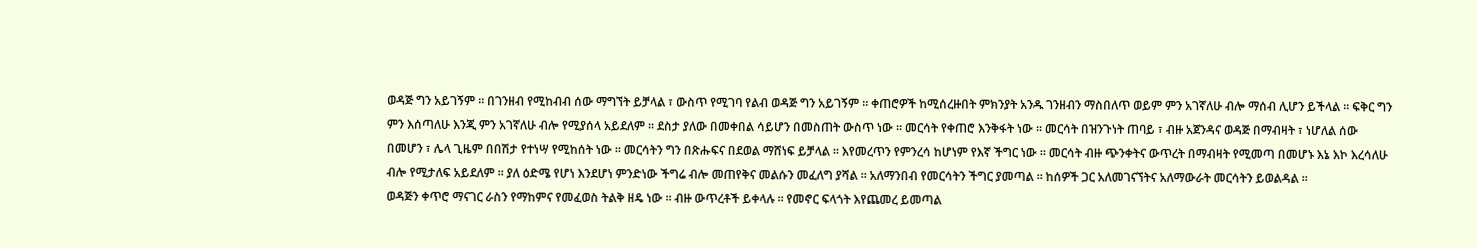ወዳጅ ግን አይገኝም ። በገንዘብ የሚከብብ ሰው ማግኘት ይቻላል ፣ ውስጥ የሚገባ የልብ ወዳጅ ግን አይገኝም ። ቀጠሮዎች ከሚሰረዙበት ምክንያት አንዱ ገንዘብን ማስበለጥ ወይም ምን አገኛለሁ ብሎ ማሰብ ሊሆን ይችላል ። ፍቅር ግን ምን እሰጣለሁ እንጂ ምን አገኛለሁ ብሎ የሚያሰላ አይደለም ። ደስታ ያለው በመቀበል ሳይሆን በመስጠት ውስጥ ነው ። መርሳት የቀጠሮ እንቅፋት ነው ። መርሳት በዝንጉነት ጠባይ ፣ ብዙ አጀንዳና ወዳጅ በማብዛት ፣ ነሆለል ሰው በመሆን ፣ ሌላ ጊዜም በበሽታ የተነሣ የሚከሰት ነው ። መርሳትን ግን በጽሑፍና በደወል ማሸነፍ ይቻላል ። እየመረጥን የምንረሳ ከሆነም የእኛ ችግር ነው ። መርሳት ብዙ ጭንቀትና ውጥረት በማብዛት የሚመጣ በመሆኑ እኔ እኮ እረሳለሁ ብሎ የሚታለፍ አይደለም ። ያለ ዕድሜ የሆነ እንደሆነ ምንድነው ችግሬ ብሎ መጠየቅና መልሱን መፈለግ ያሻል ። አለማንበብ የመርሳትን ችግር ያመጣል ። ከሰዎች ጋር አለመገናኘትና አለማውራት መርሳትን ይወልዳል ።
ወዳጅን ቀጥሮ ማናገር ራስን የማከምና የመፈወስ ትልቅ ዘዴ ነው ። ብዙ ውጥረቶች ይቀላሉ ። የመኖር ፍላጎት እየጨመረ ይመጣል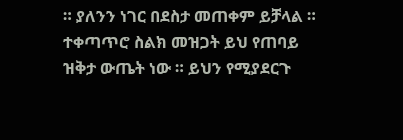። ያለንን ነገር በደስታ መጠቀም ይቻላል ። ተቀጣጥሮ ስልክ መዝጋት ይህ የጠባይ ዝቅታ ውጤት ነው ። ይህን የሚያደርጉ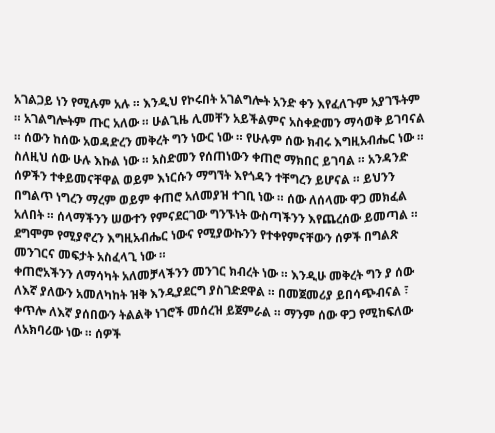አገልጋይ ነን የሚሉም አሉ ። እንዲህ የኮሩበት አገልግሎት አንድ ቀን እየፈለጉም አያገኙትም ። አገልግሎትም ጡር አለው ። ሁልጊዜ ሊመቸን አይችልምና አስቀድመን ማሳወቅ ይገባናል ። ሰውን ከሰው አወዳድረን መቅረት ግን ነውር ነው ። የሁሉም ሰው ክብሩ እግዚአብሔር ነው ። ስለዚህ ሰው ሁሉ እኩል ነው ። አስድመን የሰጠነውን ቀጠሮ ማክበር ይገባል ። አንዳንድ ሰዎችን ተቀይመናቸዋል ወይም እነርሱን ማግኘት እየጎዳን ተቸግረን ይሆናል ። ይህንን በግልጥ ነግረን ማረም ወይም ቀጠሮ አለመያዝ ተገቢ ነው ። ሰው ለሰላሙ ዋጋ መክፈል አለበት ። ሰላማችንን ሠውተን የምናደርገው ግንኙነት ውስጣችንን እየጨረሰው ይመጣል ። ደግሞም የሚያኖረን እግዚአብሔር ነውና የሚያውኩንን የተቀየምናቸውን ሰዎች በግልጽ መንገርና መፍታት አስፈላጊ ነው ።
ቀጠሮአችንን ለማሳካት አለመቻላችንን መንገር ክብረት ነው ። እንዲሁ መቅረት ግን ያ ሰው ለእኛ ያለውን አመለካከት ዝቅ እንዲያደርግ ያስገድደዋል ። በመጀመሪያ ይበሳጭብናል ፣ ቀጥሎ ለእኛ ያሰበውን ትልልቅ ነገሮች መሰረዝ ይጀምራል ። ማንም ሰው ዋጋ የሚከፍለው ለአክባሪው ነው ። ሰዎች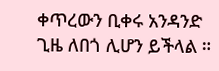ቀጥረውን ቢቀሩ አንዳንድ ጊዜ ለበጎ ሊሆን ይችላል ።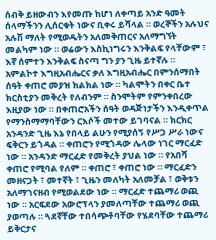ሰብቅ ይዘውብን እየመጡ ከሆነ ለቀጣይ አንድ ዓመት ሰላማችንን ሊሰርቁት ነውና ቢቀሩ ይሻላል ። ወረኞችን አሉህና አሉሽ ማለት የሚወዱትን አለመቅጠርና አለማግኘት መልካም ነው ። ወሬውን እስኪነግሩን እንቅልፍ የላቸውም ፣ እኛ ሰምተን እንቅልፍ ስናጣ ግን ያን ጊዜ ይተኛሉ ። አምልኮተ እግዚአብሔርና ቃለ እግዚአብሔር በምንሰማበት ሰዓት ቀጠሮ መያዝ ክልክል ነው ። ካልሞትን በቀር ቤተ ክርስቲያን መቅረት የለብንም ። ስንሞትም የምንቀበረው እዚያው ነው ። በቀጠሮአችን ሰዓት ወዳጅነታችን እንዲቀጥል የማንስማማባቸውን ርእሶች መተው ይገባናል ። ክርክር አንዳንድ ጊዜ እኔ የበላይ ልሁን የሚያሰኝ የሥጋ ሥራ ነውና ፍቅርን ይጎዳል ። ቀጠሮን የሚጎዳው ሌላው ነገር ማርፈድ ነው ። አንዳንድ ማርፈድ የመቅረት ያህል ነው ። የአበሻ ቀጠሮ የሚባል የለም ። ቀጠሮ ፣ ቀጠሮ ነው ። ማርፈድን መዘናጋት ፣ መተኛት ፣ ጊዜን መለካት አለመቻል ፣ ወቅቱን አለማገናዘብ የሚወልደው ነው ። ማርፈድ ተጨማሪ ወጪ ነው ። አርፍደው አውሮፕላን ያመለጣቸው ተጨማሪ ወጪ ያወጣሉ ። ጓደኛቸው ተበሳጭቶባቸው የሄደባቸው ተጨማሪ ይቅርታና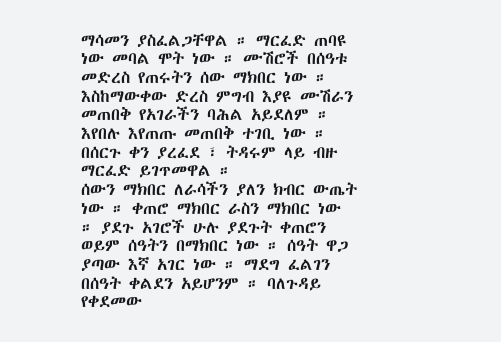ማሳመን ያስፈልጋቸዋል ። ማርፈድ ጠባዩ ነው መባል ሞት ነው ። ሙሽሮች በሰዓቱ መድረስ የጠሩትን ሰው ማክበር ነው ። እስከማውቀው ድረስ ምግብ እያዩ ሙሽራን መጠበቅ የአገራችን ባሕል አይደለም ። እየበሉ እየጠጡ መጠበቅ ተገቢ ነው ። በሰርጉ ቀን ያረፈደ ፣ ትዳሩም ላይ ብዙ ማርፈድ ይገጥመዋል ።
ሰውን ማክበር ለራሳችን ያለን ክብር ውጤት ነው ። ቀጠሮ ማክበር ራስን ማክበር ነው ። ያደጉ አገሮች ሁሉ ያደጉት ቀጠሮን ወይም ሰዓትን በማክበር ነው ። ሰዓት ዋጋ ያጣው እኛ አገር ነው ። ማደግ ፈልገን በሰዓት ቀልደን አይሆንም ። ባለጉዳይ የቀደመው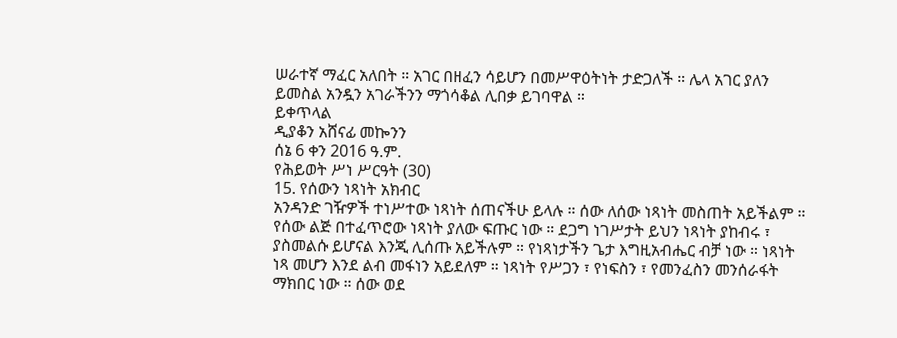ሠራተኛ ማፈር አለበት ። አገር በዘፈን ሳይሆን በመሥዋዕትነት ታድጋለች ። ሌላ አገር ያለን ይመስል አንዷን አገራችንን ማጎሳቆል ሊበቃ ይገባዋል ።
ይቀጥላል
ዲያቆን አሸናፊ መኰንን
ሰኔ 6 ቀን 2016 ዓ.ም.
የሕይወት ሥነ ሥርዓት (30)
15. የሰውን ነጻነት አክብር
አንዳንድ ገዥዎች ተነሥተው ነጻነት ሰጠናችሁ ይላሉ ። ሰው ለሰው ነጻነት መስጠት አይችልም ። የሰው ልጅ በተፈጥሮው ነጻነት ያለው ፍጡር ነው ። ደጋግ ነገሥታት ይህን ነጻነት ያከብሩ ፣ ያስመልሱ ይሆናል እንጂ ሊሰጡ አይችሉም ። የነጻነታችን ጌታ እግዚአብሔር ብቻ ነው ። ነጻነት ነጻ መሆን እንደ ልብ መፋነን አይደለም ። ነጻነት የሥጋን ፣ የነፍስን ፣ የመንፈስን መንሰራፋት ማክበር ነው ። ሰው ወደ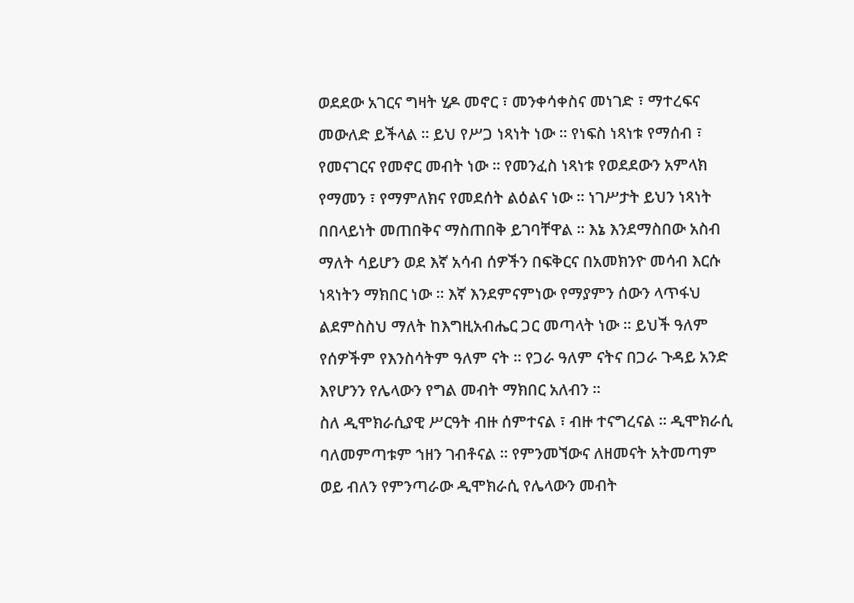ወደደው አገርና ግዛት ሂዶ መኖር ፣ መንቀሳቀስና መነገድ ፣ ማተረፍና መውለድ ይችላል ። ይህ የሥጋ ነጻነት ነው ። የነፍስ ነጻነቱ የማሰብ ፣ የመናገርና የመኖር መብት ነው ። የመንፈስ ነጻነቱ የወደደውን አምላክ የማመን ፣ የማምለክና የመደሰት ልዕልና ነው ። ነገሥታት ይህን ነጻነት በበላይነት መጠበቅና ማስጠበቅ ይገባቸዋል ። እኔ እንደማስበው አስብ ማለት ሳይሆን ወደ እኛ አሳብ ሰዎችን በፍቅርና በአመክንዮ መሳብ እርሱ ነጻነትን ማክበር ነው ። እኛ እንደምናምነው የማያምን ሰውን ላጥፋህ ልደምስስህ ማለት ከእግዚአብሔር ጋር መጣላት ነው ። ይህች ዓለም የሰዎችም የእንስሳትም ዓለም ናት ። የጋራ ዓለም ናትና በጋራ ጉዳይ አንድ እየሆንን የሌላውን የግል መብት ማክበር አለብን ።
ስለ ዲሞክራሲያዊ ሥርዓት ብዙ ሰምተናል ፣ ብዙ ተናግረናል ። ዲሞክራሲ ባለመምጣቱም ኀዘን ገብቶናል ። የምንመኘውና ለዘመናት አትመጣም ወይ ብለን የምንጣራው ዲሞክራሲ የሌላውን መብት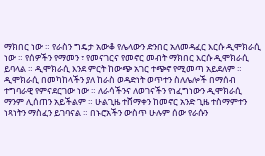ማክበር ነው ። የራስን ግዴታ አውቆ የሌላውን ድንበር አለመዳፈር እርሱ ዲሞክራሲ ነው ። የሰዎችን የማመን ፣ የመናገርና የመኖር መብት ማክበር እርሱ ዲሞክራሲ ይባላል ። ዲሞክራሲ እንደ ምርት ከውጭ አገር ተጭኖ የሚመጣ አይደለም ። ዲሞክራሲ በመካከላችን ያለ ከራስ ወዳድነት ወጥተን ስለሌሎች በማሰብ ተግባራዊ የምናደርገው ነው ። ለራሳችንና ለወገናችን የነፈግነውን ዲሞክራሲ ማንም ሊሰጠን አይችልም ። ሁልጊዜ ተሸማቀን ከመኖር አንድ ጊዜ ተስማምተን ነጻነትን ማስፈን ይገባናል ። በኑሮአችን ውስጥ ሁሉም ሰው የራሱን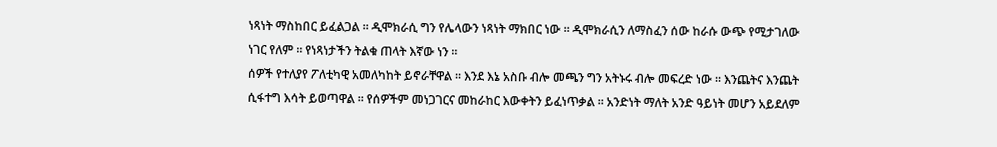ነጻነት ማስከበር ይፈልጋል ። ዲሞክራሲ ግን የሌላውን ነጻነት ማክበር ነው ። ዲሞክራሲን ለማስፈን ሰው ከራሱ ውጭ የሚታገለው ነገር የለም ። የነጻነታችን ትልቁ ጠላት እኛው ነን ።
ሰዎች የተለያየ ፖለቲካዊ አመለካከት ይኖራቸዋል ። እንደ እኔ አስቡ ብሎ መጫን ግን አትኑሩ ብሎ መፍረድ ነው ። እንጨትና እንጨት ሲፋተግ እሳት ይወጣዋል ። የሰዎችም መነጋገርና መከራከር እውቀትን ይፈነጥቃል ። አንድነት ማለት አንድ ዓይነት መሆን አይደለም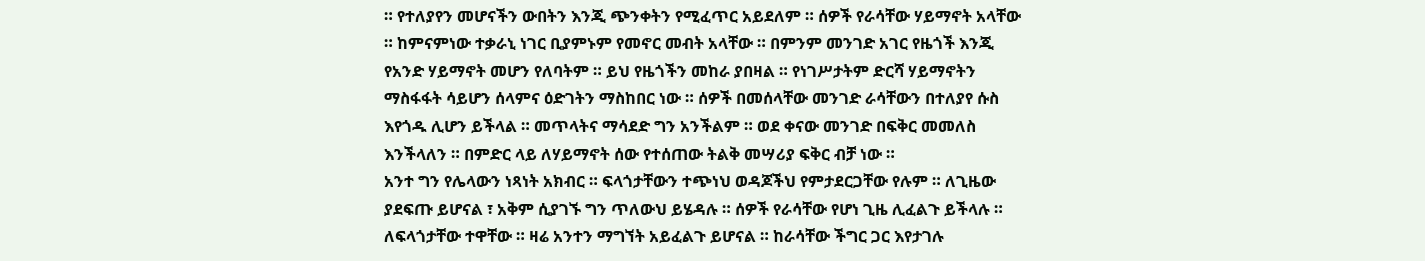። የተለያየን መሆናችን ውበትን እንጂ ጭንቀትን የሚፈጥር አይደለም ። ሰዎች የራሳቸው ሃይማኖት አላቸው ። ከምናምነው ተቃራኒ ነገር ቢያምኑም የመኖር መብት አላቸው ። በምንም መንገድ አገር የዜጎች እንጂ የአንድ ሃይማኖት መሆን የለባትም ። ይህ የዜጎችን መከራ ያበዛል ። የነገሥታትም ድርሻ ሃይማኖትን ማስፋፋት ሳይሆን ሰላምና ዕድገትን ማስከበር ነው ። ሰዎች በመሰላቸው መንገድ ራሳቸውን በተለያየ ሱስ እየጎዱ ሊሆን ይችላል ። መጥላትና ማሳደድ ግን አንችልም ። ወደ ቀናው መንገድ በፍቅር መመለስ እንችላለን ። በምድር ላይ ለሃይማኖት ሰው የተሰጠው ትልቅ መሣሪያ ፍቅር ብቻ ነው ።
አንተ ግን የሌላውን ነጻነት አክብር ። ፍላጎታቸውን ተጭነህ ወዳጆችህ የምታደርጋቸው የሉም ። ለጊዜው ያደፍጡ ይሆናል ፣ አቅም ሲያገኙ ግን ጥለውህ ይሄዳሉ ። ሰዎች የራሳቸው የሆነ ጊዜ ሊፈልጉ ይችላሉ ። ለፍላጎታቸው ተዋቸው ። ዛሬ አንተን ማግኘት አይፈልጉ ይሆናል ። ከራሳቸው ችግር ጋር እየታገሉ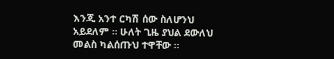እንጂ አንተ ርካሽ ሰው ስለሆንህ አይደለም ። ሁለት ጊዜ ያህል ደውለህ መልስ ካልሰጡህ ተዋቸው ።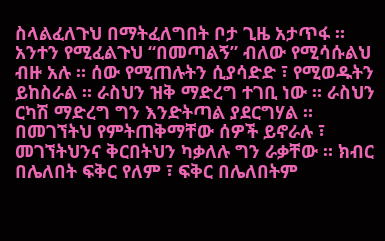ስላልፈለጉህ በማትፈለግበት ቦታ ጊዜ አታጥፋ ። አንተን የሚፈልጉህ “በመጣልኝ” ብለው የሚሳሱልህ ብዙ አሉ ። ሰው የሚጠሉትን ሲያሳድድ ፣ የሚወዱትን ይከስራል ። ራስህን ዝቅ ማድረግ ተገቢ ነው ። ራስህን ርካሽ ማድረግ ግን እንድትጣል ያደርግሃል ። በመገኘትህ የምትጠቅማቸው ሰዎች ይኖራሉ ፣ መገኘትህንና ቅርበትህን ካቃለሉ ግን ራቃቸው ። ክብር በሌለበት ፍቅር የለም ፣ ፍቅር በሌለበትም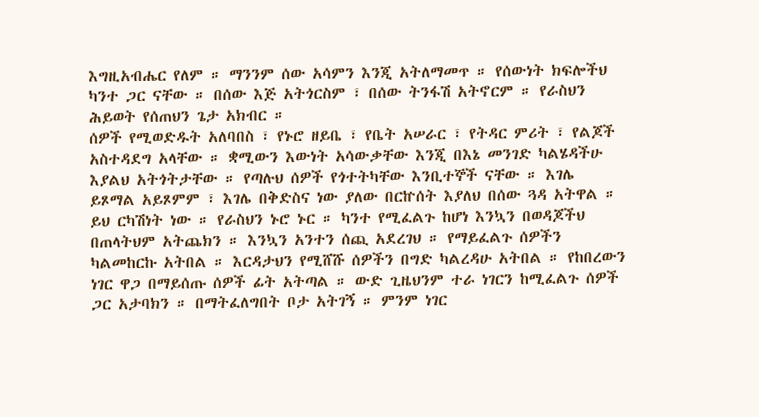እግዚአብሔር የለም ። ማንንም ሰው አሳምን እንጂ አትለማመጥ ። የሰውነት ክፍሎችህ ካንተ ጋር ናቸው ። በሰው እጅ አትጎርስም ፣ በሰው ትንፋሽ አትኖርም ። የራስህን ሕይወት የሰጠህን ጌታ አክብር ።
ሰዎች የሚወድዱት አለባበስ ፣ የኑሮ ዘይቤ ፣ የቤት አሠራር ፣ የትዳር ምሪት ፣ የልጆች አስተዳደግ አላቸው ። ቋሚውን እውነት አሳውቃቸው እንጂ በእኔ መንገድ ካልሄዳችሁ እያልህ አትጎትታቸው ። የጣሉህ ሰዎች የጎተትካቸው እንቢተኞች ናቸው ። እገሌ ይጾማል አይጾምም ፣ እገሌ በቅድስና ነው ያለው በርኵሰት እያለህ በሰው ጓዳ አትዋል ። ይህ ርካሽነት ነው ። የራስህን ኑሮ ኑር ። ካንተ የሚፈልጉ ከሆነ እንኳን በወዳጆችህ በጠላትህም አትጨክን ። እንኳን አንተን ሰጪ አደረገህ ። የማይፈልጉ ሰዎችን ካልመከርኩ አትበል ። እርዳታህን የሚሸሹ ሰዎችን በግድ ካልረዳሁ አትበል ። የከበረውን ነገር ዋጋ በማይሰጡ ሰዎች ፊት አትጣል ። ውድ ጊዜህንም ተራ ነገርን ከሚፈልጉ ሰዎች ጋር አታባክን ። በማትፈለግበት ቦታ አትገኝ ። ምንም ነገር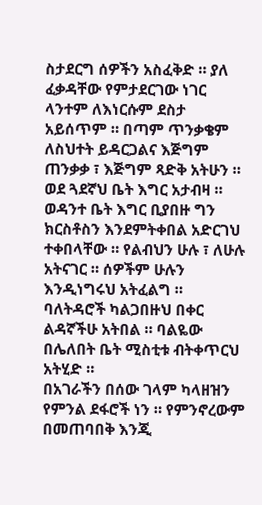ስታደርግ ሰዎችን አስፈቅድ ። ያለ ፈቃዳቸው የምታደርገው ነገር ላንተም ለእነርሱም ደስታ አይሰጥም ። በጣም ጥንቃቄም ለስህተት ይዳርጋልና እጅግም ጠንቃቃ ፣ እጅግም ጻድቅ አትሁን ። ወደ ጓደኛህ ቤት እግር አታብዛ ። ወዳንተ ቤት እግር ቢያበዙ ግን ክርስቶስን እንደምትቀበል አድርገህ ተቀበላቸው ። የልብህን ሁሉ ፣ ለሁሉ አትናገር ። ሰዎችም ሁሉን እንዲነግሩህ አትፈልግ ። ባለትዳሮች ካልጋበዙህ በቀር ልዳኛችሁ አትበል ። ባልዬው በሌለበት ቤት ሚስቲቱ ብትቀጥርህ አትሂድ ።
በአገራችን በሰው ገላም ካላዘዝን የምንል ደፋሮች ነን ። የምንኖረውም በመጠባበቅ እንጂ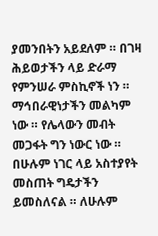ያመንበትን አይደለም ። በገዛ ሕይወታችን ላይ ድራማ የምንሠራ ምስኪኖች ነን ። ማኅበራዊነታችን መልካም ነው ። የሌላውን መብት መጋፋት ግን ነውር ነው ። በሁሉም ነገር ላይ አስተያየት መስጠት ግዴታችን ይመስለናል ። ለሁሉም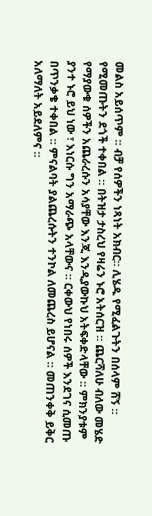መልስ አይሰጥም ። ብቻ የሰዎችን ነጻነት አክብር። ሊሄዱ የሚፈልጉትን በሰላም ሸኝ ። የሚመጡትን ደጎች ተቀበል ። በትዝታ ታስረህ የዛሬን ኑሮ አትሰርዝ ። ጨርሻለሁ ብለው መሄድ የማያውቁ ሰዎችን አጨራረሱን አሳያቸው እንጂ እንዲያውኩህ አትፍቀድላቸው ። ምክንያቱም ያንተ ኑሮ ይህ ነው ፣ እነርሱ ግን አማራጭ አላቸውና ። ርቀውህ የነበሩ ሰዎች እንደገና ሲመጡ በጥንቃቄ ተቀበል ። ምናልባት ያልጨረሱትን ተንኮል ለመጨረስ ይሆናል ። መጠንቀቅ ይቅር አለማለት አይደለምና ።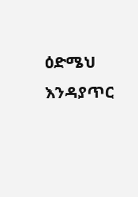ዕድሜህ እንዳያጥር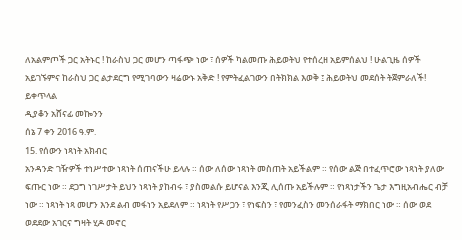ለአልምጦች ጋር አትኑር ! ከራስህ ጋር መሆን ጣፋጭ ነው ፣ ሰዎች ካልመጡ ሕይወትህ የተሰረዘ አይምሰልህ ! ሁልጊዜ ሰዎች አይገኙምና ከራስህ ጋር ልታደርግ የሚገባውን ዛሬውኑ አቅድ ! የምትፈልገውን በትክክል እወቅ ፤ ሕይወትህ መደሰት ትጀምራለች!
ይቀጥላል
ዲያቆን አሸናፊ መኰንን
ሰኔ 7 ቀን 2016 ዓ.ም.
15. የሰውን ነጻነት አክብር
አንዳንድ ገዥዎች ተነሥተው ነጻነት ሰጠናችሁ ይላሉ ። ሰው ለሰው ነጻነት መስጠት አይችልም ። የሰው ልጅ በተፈጥሮው ነጻነት ያለው ፍጡር ነው ። ደጋግ ነገሥታት ይህን ነጻነት ያከብሩ ፣ ያስመልሱ ይሆናል እንጂ ሊሰጡ አይችሉም ። የነጻነታችን ጌታ እግዚአብሔር ብቻ ነው ። ነጻነት ነጻ መሆን እንደ ልብ መፋነን አይደለም ። ነጻነት የሥጋን ፣ የነፍስን ፣ የመንፈስን መንሰራፋት ማክበር ነው ። ሰው ወደ ወደደው አገርና ግዛት ሂዶ መኖር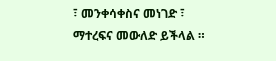፣ መንቀሳቀስና መነገድ ፣ ማተረፍና መውለድ ይችላል ።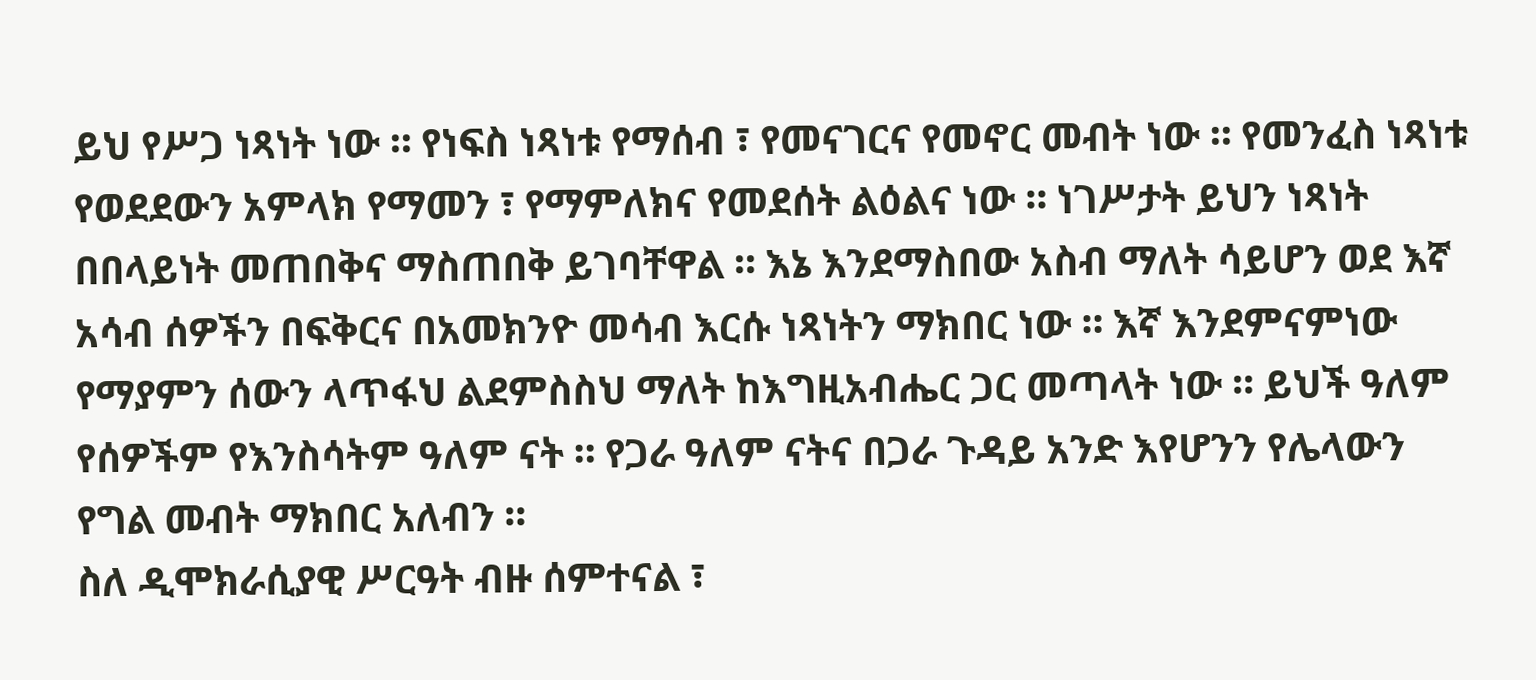ይህ የሥጋ ነጻነት ነው ። የነፍስ ነጻነቱ የማሰብ ፣ የመናገርና የመኖር መብት ነው ። የመንፈስ ነጻነቱ የወደደውን አምላክ የማመን ፣ የማምለክና የመደሰት ልዕልና ነው ። ነገሥታት ይህን ነጻነት በበላይነት መጠበቅና ማስጠበቅ ይገባቸዋል ። እኔ እንደማስበው አስብ ማለት ሳይሆን ወደ እኛ አሳብ ሰዎችን በፍቅርና በአመክንዮ መሳብ እርሱ ነጻነትን ማክበር ነው ። እኛ እንደምናምነው የማያምን ሰውን ላጥፋህ ልደምስስህ ማለት ከእግዚአብሔር ጋር መጣላት ነው ። ይህች ዓለም የሰዎችም የእንስሳትም ዓለም ናት ። የጋራ ዓለም ናትና በጋራ ጉዳይ አንድ እየሆንን የሌላውን የግል መብት ማክበር አለብን ።
ስለ ዲሞክራሲያዊ ሥርዓት ብዙ ሰምተናል ፣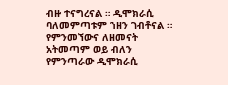ብዙ ተናግረናል ። ዲሞክራሲ ባለመምጣቱም ኀዘን ገብቶናል ። የምንመኘውና ለዘመናት አትመጣም ወይ ብለን የምንጣራው ዲሞክራሲ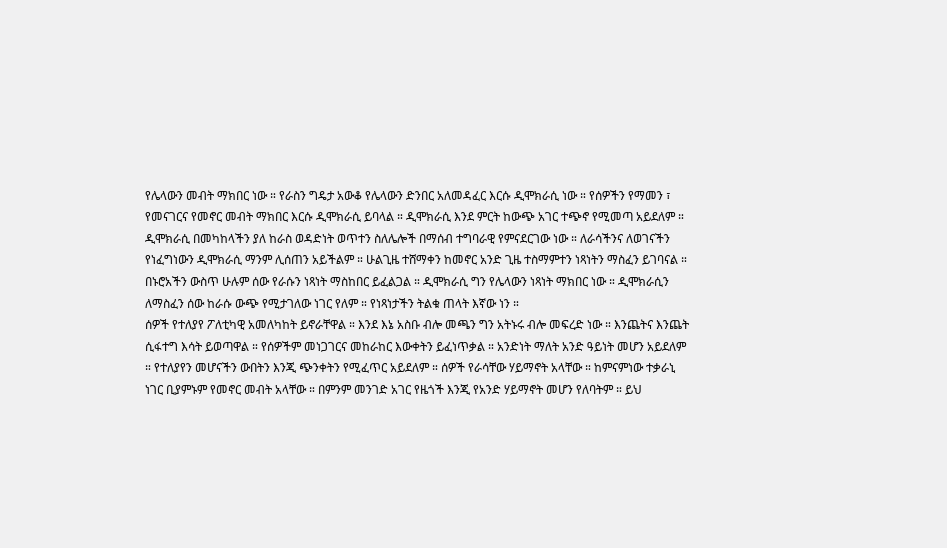የሌላውን መብት ማክበር ነው ። የራስን ግዴታ አውቆ የሌላውን ድንበር አለመዳፈር እርሱ ዲሞክራሲ ነው ። የሰዎችን የማመን ፣ የመናገርና የመኖር መብት ማክበር እርሱ ዲሞክራሲ ይባላል ። ዲሞክራሲ እንደ ምርት ከውጭ አገር ተጭኖ የሚመጣ አይደለም ። ዲሞክራሲ በመካከላችን ያለ ከራስ ወዳድነት ወጥተን ስለሌሎች በማሰብ ተግባራዊ የምናደርገው ነው ። ለራሳችንና ለወገናችን የነፈግነውን ዲሞክራሲ ማንም ሊሰጠን አይችልም ። ሁልጊዜ ተሸማቀን ከመኖር አንድ ጊዜ ተስማምተን ነጻነትን ማስፈን ይገባናል ። በኑሮአችን ውስጥ ሁሉም ሰው የራሱን ነጻነት ማስከበር ይፈልጋል ። ዲሞክራሲ ግን የሌላውን ነጻነት ማክበር ነው ። ዲሞክራሲን ለማስፈን ሰው ከራሱ ውጭ የሚታገለው ነገር የለም ። የነጻነታችን ትልቁ ጠላት እኛው ነን ።
ሰዎች የተለያየ ፖለቲካዊ አመለካከት ይኖራቸዋል ። እንደ እኔ አስቡ ብሎ መጫን ግን አትኑሩ ብሎ መፍረድ ነው ። እንጨትና እንጨት ሲፋተግ እሳት ይወጣዋል ። የሰዎችም መነጋገርና መከራከር እውቀትን ይፈነጥቃል ። አንድነት ማለት አንድ ዓይነት መሆን አይደለም ። የተለያየን መሆናችን ውበትን እንጂ ጭንቀትን የሚፈጥር አይደለም ። ሰዎች የራሳቸው ሃይማኖት አላቸው ። ከምናምነው ተቃራኒ ነገር ቢያምኑም የመኖር መብት አላቸው ። በምንም መንገድ አገር የዜጎች እንጂ የአንድ ሃይማኖት መሆን የለባትም ። ይህ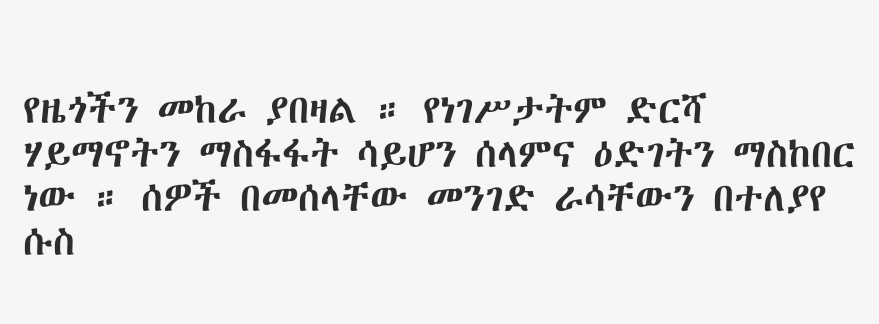የዜጎችን መከራ ያበዛል ። የነገሥታትም ድርሻ ሃይማኖትን ማስፋፋት ሳይሆን ሰላምና ዕድገትን ማስከበር ነው ። ሰዎች በመሰላቸው መንገድ ራሳቸውን በተለያየ ሱስ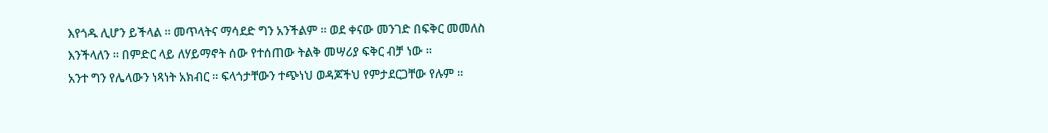እየጎዱ ሊሆን ይችላል ። መጥላትና ማሳደድ ግን አንችልም ። ወደ ቀናው መንገድ በፍቅር መመለስ እንችላለን ። በምድር ላይ ለሃይማኖት ሰው የተሰጠው ትልቅ መሣሪያ ፍቅር ብቻ ነው ።
አንተ ግን የሌላውን ነጻነት አክብር ። ፍላጎታቸውን ተጭነህ ወዳጆችህ የምታደርጋቸው የሉም ።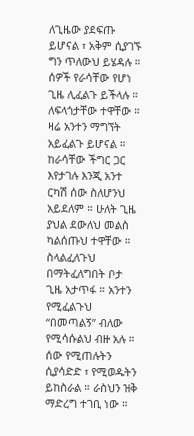ለጊዜው ያደፍጡ ይሆናል ፣ አቅም ሲያገኙ ግን ጥለውህ ይሄዳሉ ። ሰዎች የራሳቸው የሆነ ጊዜ ሊፈልጉ ይችላሉ ። ለፍላጎታቸው ተዋቸው ። ዛሬ አንተን ማግኘት አይፈልጉ ይሆናል ። ከራሳቸው ችግር ጋር እየታገሉ እንጂ አንተ ርካሽ ሰው ስለሆንህ አይደለም ። ሁለት ጊዜ ያህል ደውለህ መልስ ካልሰጡህ ተዋቸው ። ስላልፈለጉህ በማትፈለግበት ቦታ ጊዜ አታጥፋ ። አንተን የሚፈልጉህ “በመጣልኝ” ብለው የሚሳሱልህ ብዙ አሉ ። ሰው የሚጠሉትን ሲያሳድድ ፣ የሚወዱትን ይከስራል ። ራስህን ዝቅ ማድረግ ተገቢ ነው ።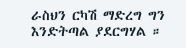ራስህን ርካሽ ማድረግ ግን እንድትጣል ያደርግሃል ።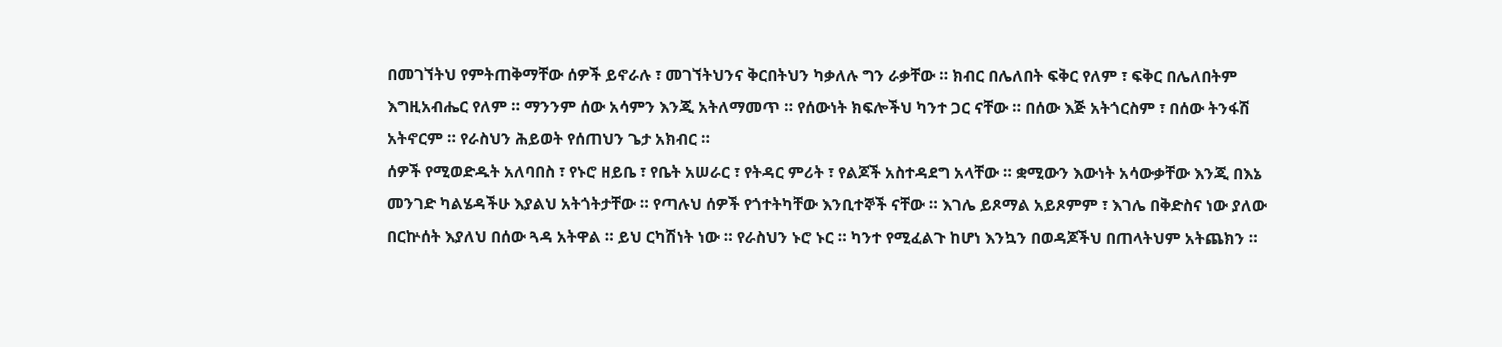በመገኘትህ የምትጠቅማቸው ሰዎች ይኖራሉ ፣ መገኘትህንና ቅርበትህን ካቃለሉ ግን ራቃቸው ። ክብር በሌለበት ፍቅር የለም ፣ ፍቅር በሌለበትም እግዚአብሔር የለም ። ማንንም ሰው አሳምን እንጂ አትለማመጥ ። የሰውነት ክፍሎችህ ካንተ ጋር ናቸው ። በሰው እጅ አትጎርስም ፣ በሰው ትንፋሽ አትኖርም ። የራስህን ሕይወት የሰጠህን ጌታ አክብር ።
ሰዎች የሚወድዱት አለባበስ ፣ የኑሮ ዘይቤ ፣ የቤት አሠራር ፣ የትዳር ምሪት ፣ የልጆች አስተዳደግ አላቸው ። ቋሚውን እውነት አሳውቃቸው እንጂ በእኔ መንገድ ካልሄዳችሁ እያልህ አትጎትታቸው ። የጣሉህ ሰዎች የጎተትካቸው እንቢተኞች ናቸው ። እገሌ ይጾማል አይጾምም ፣ እገሌ በቅድስና ነው ያለው በርኵሰት እያለህ በሰው ጓዳ አትዋል ። ይህ ርካሽነት ነው ። የራስህን ኑሮ ኑር ። ካንተ የሚፈልጉ ከሆነ እንኳን በወዳጆችህ በጠላትህም አትጨክን ።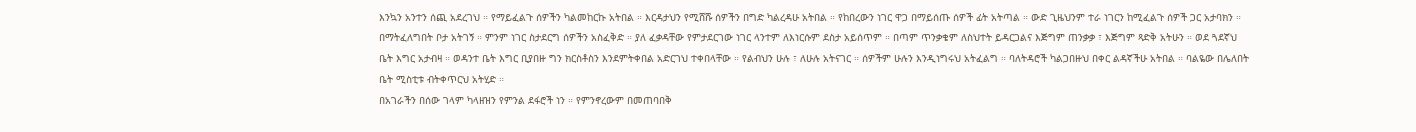እንኳን አንተን ሰጪ አደረገህ ። የማይፈልጉ ሰዎችን ካልመከርኩ አትበል ። እርዳታህን የሚሸሹ ሰዎችን በግድ ካልረዳሁ አትበል ። የከበረውን ነገር ዋጋ በማይሰጡ ሰዎች ፊት አትጣል ። ውድ ጊዜህንም ተራ ነገርን ከሚፈልጉ ሰዎች ጋር አታባክን ። በማትፈለግበት ቦታ አትገኝ ። ምንም ነገር ስታደርግ ሰዎችን አስፈቅድ ። ያለ ፈቃዳቸው የምታደርገው ነገር ላንተም ለእነርሱም ደስታ አይሰጥም ። በጣም ጥንቃቄም ለስህተት ይዳርጋልና እጅግም ጠንቃቃ ፣ እጅግም ጻድቅ አትሁን ። ወደ ጓደኛህ ቤት እግር አታብዛ ። ወዳንተ ቤት እግር ቢያበዙ ግን ክርስቶስን እንደምትቀበል አድርገህ ተቀበላቸው ። የልብህን ሁሉ ፣ ለሁሉ አትናገር ። ሰዎችም ሁሉን እንዲነግሩህ አትፈልግ ። ባለትዳሮች ካልጋበዙህ በቀር ልዳኛችሁ አትበል ። ባልዬው በሌለበት ቤት ሚስቲቱ ብትቀጥርህ አትሂድ ።
በአገራችን በሰው ገላም ካላዘዝን የምንል ደፋሮች ነን ። የምንኖረውም በመጠባበቅ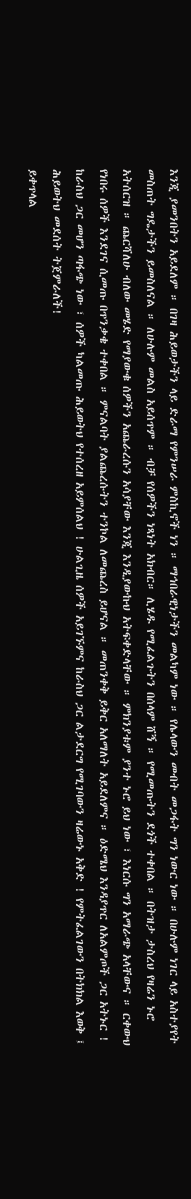እንጂ ያመንበትን አይደለም ። በገዛ ሕይወታችን ላይ ድራማ የምንሠራ ምስኪኖች ነን ። ማኅበራዊነታችን መልካም ነው ። የሌላውን መብት መጋፋት ግን ነውር ነው ። በሁሉም ነገር ላይ አስተያየት መስጠት ግዴታችን ይመስለናል ። ለሁሉም መልስ አይሰጥም ። ብቻ የሰዎችን ነጻነት አክብር። ሊሄዱ የሚፈልጉትን በሰላም ሸኝ ። የሚመጡትን ደጎች ተቀበል ። በትዝታ ታስረህ የዛሬን ኑሮ አትሰርዝ ። ጨርሻለሁ ብለው መሄድ የማያውቁ ሰዎችን አጨራረሱን አሳያቸው እንጂ እንዲያውኩህ አትፍቀድላቸው ። ምክንያቱም ያንተ ኑሮ ይህ ነው ፣ እነርሱ ግን አማራጭ አላቸውና ። ርቀውህ የነበሩ ሰዎች እንደገና ሲመጡ በጥንቃቄ ተቀበል ። ምናልባት ያልጨረሱትን ተንኮል ለመጨረስ ይሆናል ። መጠንቀቅ ይቅር አለማለት አይደለምና ። ዕድሜህ እንዳያጥር ለአልምጦች ጋር አትኑር ! ከራስህ ጋር መሆን ጣፋጭ ነው ፣ ሰዎች ካልመጡ ሕይወትህ የተሰረዘ አይምሰልህ ! ሁልጊዜ ሰዎች አይገኙምና ከራስህ ጋር ልታደርግ የሚገባውን ዛሬውኑ አቅድ ! የምትፈልገውን በትክክል እወቅ ፤ ሕይወትህ መደሰት ትጀምራለች!
ይቀጥላል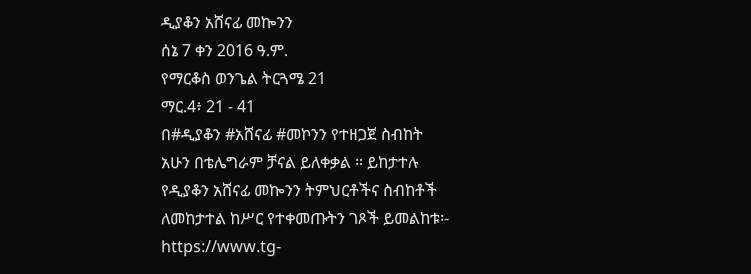ዲያቆን አሸናፊ መኰንን
ሰኔ 7 ቀን 2016 ዓ.ም.
የማርቆስ ወንጌል ትርጓሜ 21
ማር.4፥ 21 - 41
በ#ዲያቆን #አሸናፊ #መኮንን የተዘጋጀ ስብከት
አሁን በቴሌግራም ቻናል ይለቀቃል ። ይከታተሉ
የዲያቆን አሸናፊ መኰንን ትምህርቶችና ስብከቶች ለመከታተል ከሥር የተቀመጡትን ገጾች ይመልከቱ፡-
https://www.tg-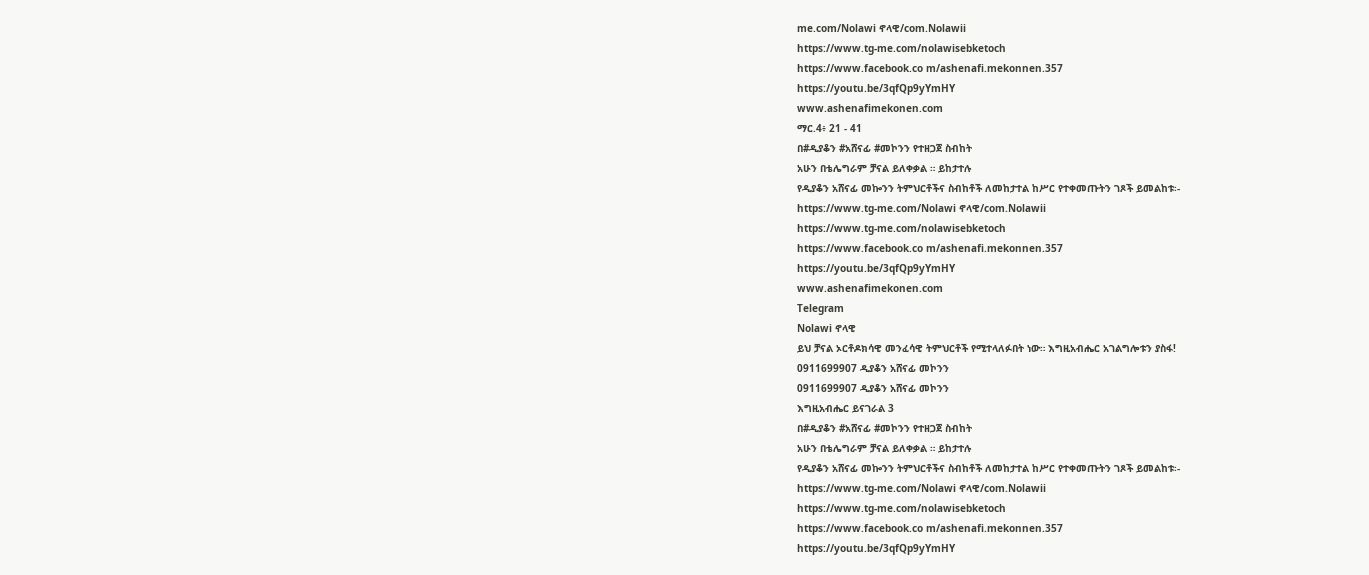me.com/Nolawi ኖላዊ/com.Nolawii
https://www.tg-me.com/nolawisebketoch
https://www.facebook.co m/ashenafi.mekonnen.357
https://youtu.be/3qfQp9yYmHY
www.ashenafimekonen.com
ማር.4፥ 21 - 41
በ#ዲያቆን #አሸናፊ #መኮንን የተዘጋጀ ስብከት
አሁን በቴሌግራም ቻናል ይለቀቃል ። ይከታተሉ
የዲያቆን አሸናፊ መኰንን ትምህርቶችና ስብከቶች ለመከታተል ከሥር የተቀመጡትን ገጾች ይመልከቱ፡-
https://www.tg-me.com/Nolawi ኖላዊ/com.Nolawii
https://www.tg-me.com/nolawisebketoch
https://www.facebook.co m/ashenafi.mekonnen.357
https://youtu.be/3qfQp9yYmHY
www.ashenafimekonen.com
Telegram
Nolawi ኖላዊ
ይህ ቻናል ኦርቶዶክሳዊ መንፈሳዊ ትምህርቶች የሚተላለፉበት ነው። እግዚአብሔር አገልግሎቱን ያስፋ!
0911699907 ዲያቆን አሸናፊ መኮንን
0911699907 ዲያቆን አሸናፊ መኮንን
እግዚአብሔር ይናገራል 3
በ#ዲያቆን #አሸናፊ #መኮንን የተዘጋጀ ስብከት
አሁን በቴሌግራም ቻናል ይለቀቃል ። ይከታተሉ
የዲያቆን አሸናፊ መኰንን ትምህርቶችና ስብከቶች ለመከታተል ከሥር የተቀመጡትን ገጾች ይመልከቱ፡-
https://www.tg-me.com/Nolawi ኖላዊ/com.Nolawii
https://www.tg-me.com/nolawisebketoch
https://www.facebook.co m/ashenafi.mekonnen.357
https://youtu.be/3qfQp9yYmHY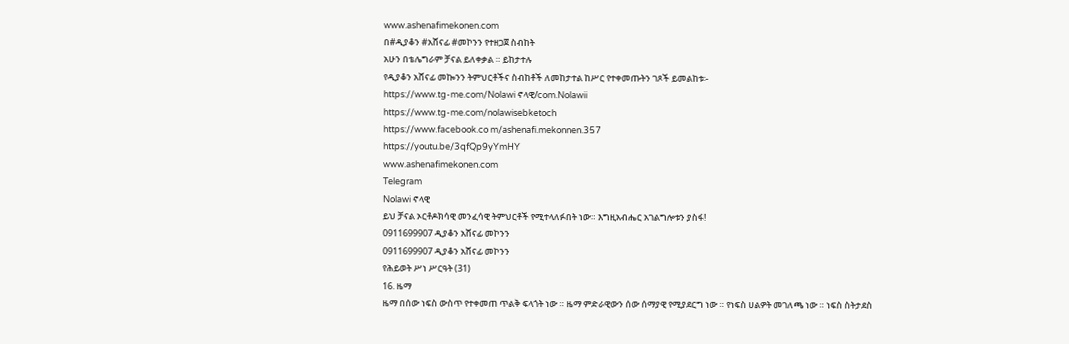www.ashenafimekonen.com
በ#ዲያቆን #አሸናፊ #መኮንን የተዘጋጀ ስብከት
አሁን በቴሌግራም ቻናል ይለቀቃል ። ይከታተሉ
የዲያቆን አሸናፊ መኰንን ትምህርቶችና ስብከቶች ለመከታተል ከሥር የተቀመጡትን ገጾች ይመልከቱ፡-
https://www.tg-me.com/Nolawi ኖላዊ/com.Nolawii
https://www.tg-me.com/nolawisebketoch
https://www.facebook.co m/ashenafi.mekonnen.357
https://youtu.be/3qfQp9yYmHY
www.ashenafimekonen.com
Telegram
Nolawi ኖላዊ
ይህ ቻናል ኦርቶዶክሳዊ መንፈሳዊ ትምህርቶች የሚተላለፉበት ነው። እግዚአብሔር አገልግሎቱን ያስፋ!
0911699907 ዲያቆን አሸናፊ መኮንን
0911699907 ዲያቆን አሸናፊ መኮንን
የሕይወት ሥነ ሥርዓት (31)
16. ዜማ
ዜማ በሰው ነፍስ ውስጥ የተቀመጠ ጥልቅ ፍላጎት ነው ። ዜማ ምድራዊውን ሰው ሰማያዊ የሚያደርግ ነው ። የነፍስ ሀልዎት መገለጫ ነው ። ነፍስ ስትታደስ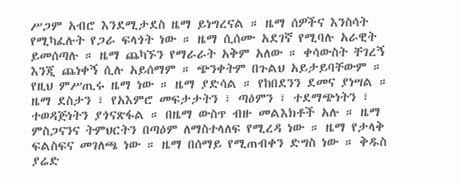ሥጋም አብሮ እንደሚታደስ ዜማ ይነግረናል ። ዜማ ሰዎችና እንስሳት የሚካፈሉት የጋራ ፍላጎት ነው ። ዜማ ሲሰሙ አደገኛ የሚባሉ አራዊት ይመሰጣሉ ። ዜማ ጨካኙን የማራራት አቅም አለው ። ቀሳውስት ቸገረኝ እንጂ ጨነቀኝ ሲሉ አይሰማም ። ጭንቀትም በጉልህ አይታይባቸውም ። የዚህ ምሥጢሩ ዜማ ነው ። ዜማ ያድሳል ። የከበደንን ደመና ያነሣል ። ዜማ ደስታን ፣ የአእምሮ መፍታታትን ፣ ጣዕምን ፣ ተደማጭነትን ፣ ተወዳጅነትን ያጎናጽፋል ። በዜማ ውስጥ ብዙ መልእክቶች አሉ ። ዜማ ምስጋናንና ትምህርትን በጣዕም ለማስተላለፍ የሚረዳ ነው ። ዜማ የታላቅ ፍልስፍና መገለጫ ነው ። ዜማ በሰማይ የሚጠብቀን ድግስ ነው ። ቅዱስ ያሬድ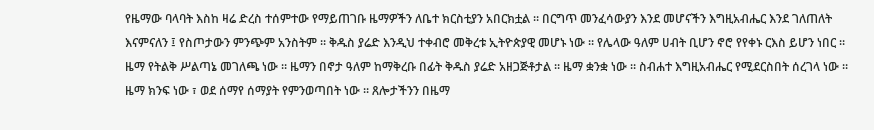የዜማው ባላባት እስከ ዛሬ ድረስ ተሰምተው የማይጠገቡ ዜማዎችን ለቤተ ክርስቲያን አበርክቷል ። በርግጥ መንፈሳውያን እንደ መሆናችን እግዚአብሔር እንደ ገለጠለት እናምናለን ፤ የስጦታውን ምንጭም አንስትም ። ቅዱስ ያሬድ እንዲህ ተቀብሮ መቅረቱ ኢትዮጵያዊ መሆኑ ነው ። የሌላው ዓለም ሀብት ቢሆን ኖሮ የየቀኑ ርእስ ይሆን ነበር ።
ዜማ የትልቅ ሥልጣኔ መገለጫ ነው ። ዜማን በኖታ ዓለም ከማቅረቡ በፊት ቅዱስ ያሬድ አዘጋጅቶታል ። ዜማ ቋንቋ ነው ። ስብሐተ እግዚአብሔር የሚደርስበት ሰረገላ ነው ። ዜማ ክንፍ ነው ፣ ወደ ሰማየ ሰማያት የምንወጣበት ነው ። ጸሎታችንን በዜማ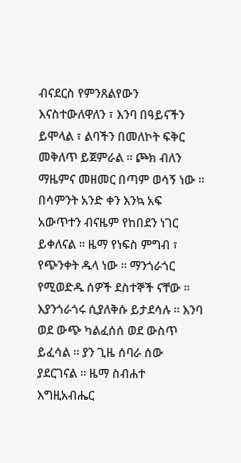ብናደርስ የምንጸልየውን እናስተውለዋለን ፣ እንባ በዓይናችን ይሞላል ፣ ልባችን በመለኮት ፍቅር መቅለጥ ይጀምራል ። ጮክ ብለን ማዜምና መዘመር በጣም ወሳኝ ነው ። በሳምንት አንድ ቀን እንኳ አፍ አውጥተን ብናዜም የከበደን ነገር ይቀለናል ። ዜማ የነፍስ ምግብ ፣ የጭንቀት ዱላ ነው ። ማንጎራጎር የሚወድዱ ሰዎች ደስተኞች ናቸው ። እያንጎራጎሩ ሲያለቅሱ ይታደሳሉ ። እንባ ወደ ውጭ ካልፈሰሰ ወደ ውስጥ ይፈሳል ። ያን ጊዜ ሰባራ ሰው ያደርገናል ። ዜማ ስብሐተ እግዚአብሔር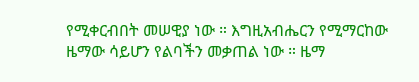የሚቀርብበት መሠዊያ ነው ። እግዚአብሔርን የሚማርከው ዜማው ሳይሆን የልባችን መቃጠል ነው ። ዜማ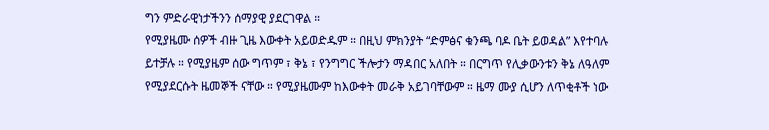ግን ምድራዊነታችንን ሰማያዊ ያደርገዋል ።
የሚያዜሙ ሰዎች ብዙ ጊዜ እውቀት አይወድዱም ። በዚህ ምክንያት “ድምፅና ቁንጫ ባዶ ቤት ይወዳል” እየተባሉ ይተቻሉ ። የሚያዜም ሰው ግጥም ፣ ቅኔ ፣ የንግግር ችሎታን ማዳበር አለበት ። በርግጥ የሊቃውንቱን ቅኔ ለዓለም የሚያደርሱት ዜመኞች ናቸው ። የሚያዜሙም ከእውቀት መራቅ አይገባቸውም ። ዜማ ሙያ ሲሆን ለጥቂቶች ነው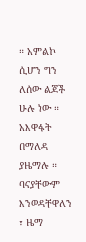። አምልኮ ሲሆን ግን ለሰው ልጆች ሁሉ ነው ። አእዋፋት በማለዳ ያዜማሉ ። ባናያቸውም እንወዳቸዋለን ፣ ዜማ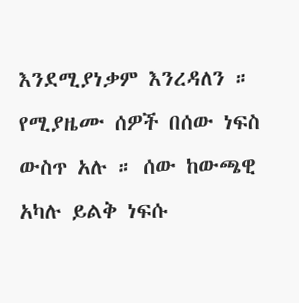እንደሚያነቃም እንረዳለን ። የሚያዜሙ ሰዎች በሰው ነፍስ ውስጥ አሉ ። ሰው ከውጫዊ አካሉ ይልቅ ነፍሱ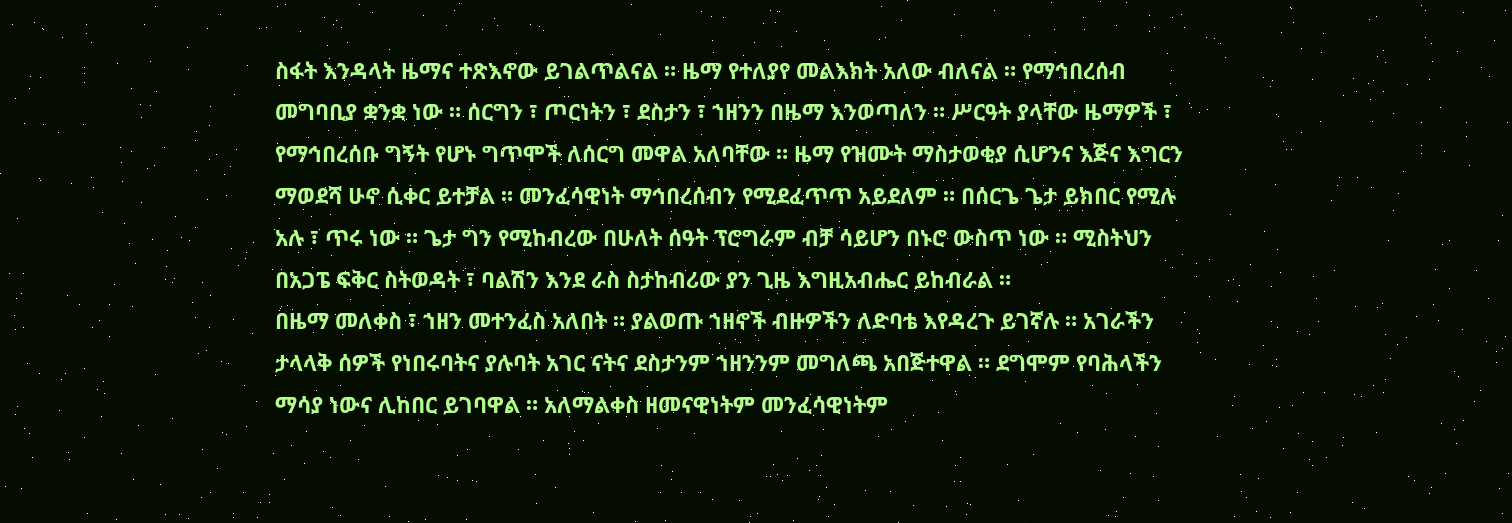ስፋት እንዳላት ዜማና ተጽእኖው ይገልጥልናል ። ዜማ የተለያየ መልእክት አለው ብለናል ። የማኅበረሰብ መግባቢያ ቋንቋ ነው ። ሰርግን ፣ ጦርነትን ፣ ደስታን ፣ ኀዘንን በዜማ እንወጣለን ። ሥርዓት ያላቸው ዜማዎች ፣ የማኅበረሰቡ ግኝት የሆኑ ግጥሞች ለሰርግ መዋል አለባቸው ። ዜማ የዝሙት ማስታወቂያ ሲሆንና እጅና እግርን ማወደሻ ሁኖ ሲቀር ይተቻል ። መንፈሳዊነት ማኅበረሰብን የሚደፈጥጥ አይደለም ። በሰርጌ ጌታ ይክበር የሚሉ አሉ ፣ ጥሩ ነው ። ጌታ ግን የሚከብረው በሁለት ሰዓት ፕሮግራም ብቻ ሳይሆን በኑሮ ውስጥ ነው ። ሚስትህን በአጋፔ ፍቅር ስትወዳት ፣ ባልሽን እንደ ራስ ስታከብሪው ያን ጊዜ እግዚአብሔር ይከብራል ።
በዜማ መለቀስ ፣ ኀዘን መተንፈስ አለበት ። ያልወጡ ኀዘኖች ብዙዎችን ለድባቴ እየዳረጉ ይገኛሉ ። አገራችን ታላላቅ ሰዎች የነበሩባትና ያሉባት አገር ናትና ደስታንም ኀዘንንም መግለጫ አበጅተዋል ። ደግሞም የባሕላችን ማሳያ ነውና ሊከበር ይገባዋል ። አለማልቀስ ዘመናዊነትም መንፈሳዊነትም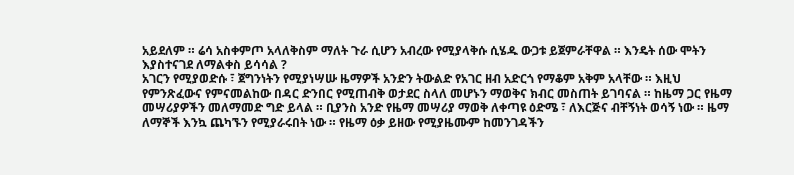አይደለም ። ሬሳ አስቀምጦ አላለቅስም ማለት ጉራ ሲሆን አብረው የሚያላቅሱ ሲሄዱ ውጋቱ ይጀምራቸዋል ። እንዴት ሰው ሞትን እያስተናገደ ለማልቀስ ይሳሳል ?
አገርን የሚያወድሱ ፣ ጀግንነትን የሚያነሣሡ ዜማዎች አንድን ትውልድ የአገር ዘብ አድርጎ የማቆም አቅም አላቸው ። እዚህ የምንጽፈውና የምናመልከው በዳር ድንበር የሚጠብቅ ወታደር ስላለ መሆኑን ማወቅና ክብር መስጠት ይገባናል ። ከዜማ ጋር የዜማ መሣሪያዎችን መለማመድ ግድ ይላል ። ቢያንስ አንድ የዜማ መሣሪያ ማወቅ ለቀጣዩ ዕድሜ ፣ ለእርጅና ብቸኝነት ወሳኝ ነው ። ዜማ ለማኞች እንኳ ጨካኙን የሚያራሩበት ነው ። የዜማ ዕቃ ይዘው የሚያዜሙም ከመንገዳችን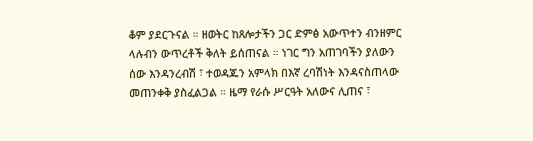ቆም ያደርጉናል ። ዘወትር ከጸሎታችን ጋር ድምፅ አውጥተን ብንዘምር ላሉብን ውጥረቶች ቅለት ይሰጠናል ። ነገር ግን አጠገባችን ያለውን ሰው እንዳንረብሽ ፣ ተወዳጁን አምላክ በእኛ ረባሽነት እንዳናስጠላው መጠንቀቅ ያስፈልጋል ። ዜማ የራሱ ሥርዓት አለውና ሊጠና ፣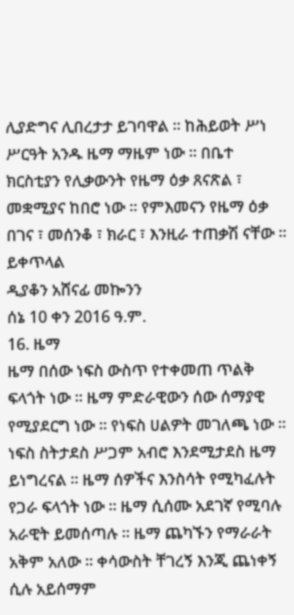ሊያድግና ሊበረታታ ይገባዋል ። ከሕይወት ሥነ ሥርዓት አንዱ ዜማ ማዜም ነው ። በቤተ ክርስቲያን የሊቃውንት የዜማ ዕቃ ጸናጽል ፣ መቋሚያና ከበሮ ነው ። የምእመናን የዜማ ዕቃ በገና ፣ መሰንቆ ፣ ክራር ፣ እንዚራ ተጠቃሽ ናቸው ።
ይቀጥላል
ዲያቆን አሸናፊ መኰንን
ሰኔ 10 ቀን 2016 ዓ.ም.
16. ዜማ
ዜማ በሰው ነፍስ ውስጥ የተቀመጠ ጥልቅ ፍላጎት ነው ። ዜማ ምድራዊውን ሰው ሰማያዊ የሚያደርግ ነው ። የነፍስ ሀልዎት መገለጫ ነው ። ነፍስ ስትታደስ ሥጋም አብሮ እንደሚታደስ ዜማ ይነግረናል ። ዜማ ሰዎችና እንስሳት የሚካፈሉት የጋራ ፍላጎት ነው ። ዜማ ሲሰሙ አደገኛ የሚባሉ አራዊት ይመሰጣሉ ። ዜማ ጨካኙን የማራራት አቅም አለው ። ቀሳውስት ቸገረኝ እንጂ ጨነቀኝ ሲሉ አይሰማም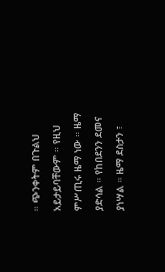። ጭንቀትም በጉልህ አይታይባቸውም ። የዚህ ምሥጢሩ ዜማ ነው ። ዜማ ያድሳል ። የከበደንን ደመና ያነሣል ። ዜማ ደስታን ፣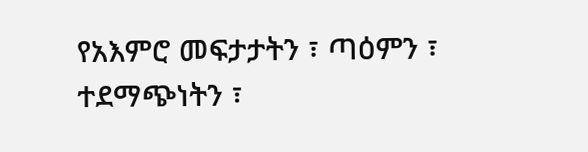የአእምሮ መፍታታትን ፣ ጣዕምን ፣ ተደማጭነትን ፣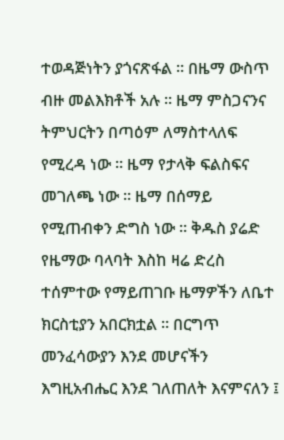ተወዳጅነትን ያጎናጽፋል ። በዜማ ውስጥ ብዙ መልእክቶች አሉ ። ዜማ ምስጋናንና ትምህርትን በጣዕም ለማስተላለፍ የሚረዳ ነው ። ዜማ የታላቅ ፍልስፍና መገለጫ ነው ። ዜማ በሰማይ የሚጠብቀን ድግስ ነው ። ቅዱስ ያሬድ የዜማው ባላባት እስከ ዛሬ ድረስ ተሰምተው የማይጠገቡ ዜማዎችን ለቤተ ክርስቲያን አበርክቷል ። በርግጥ መንፈሳውያን እንደ መሆናችን እግዚአብሔር እንደ ገለጠለት እናምናለን ፤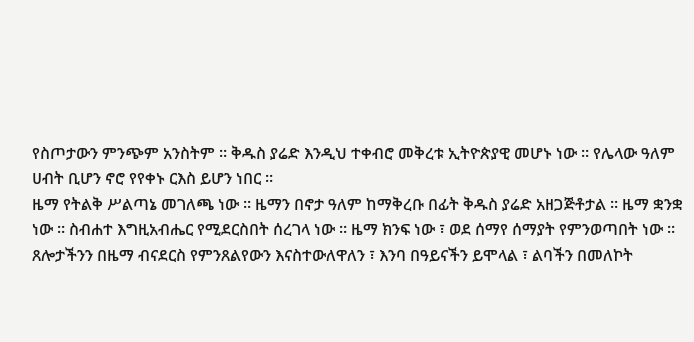የስጦታውን ምንጭም አንስትም ። ቅዱስ ያሬድ እንዲህ ተቀብሮ መቅረቱ ኢትዮጵያዊ መሆኑ ነው ። የሌላው ዓለም ሀብት ቢሆን ኖሮ የየቀኑ ርእስ ይሆን ነበር ።
ዜማ የትልቅ ሥልጣኔ መገለጫ ነው ። ዜማን በኖታ ዓለም ከማቅረቡ በፊት ቅዱስ ያሬድ አዘጋጅቶታል ። ዜማ ቋንቋ ነው ። ስብሐተ እግዚአብሔር የሚደርስበት ሰረገላ ነው ። ዜማ ክንፍ ነው ፣ ወደ ሰማየ ሰማያት የምንወጣበት ነው ። ጸሎታችንን በዜማ ብናደርስ የምንጸልየውን እናስተውለዋለን ፣ እንባ በዓይናችን ይሞላል ፣ ልባችን በመለኮት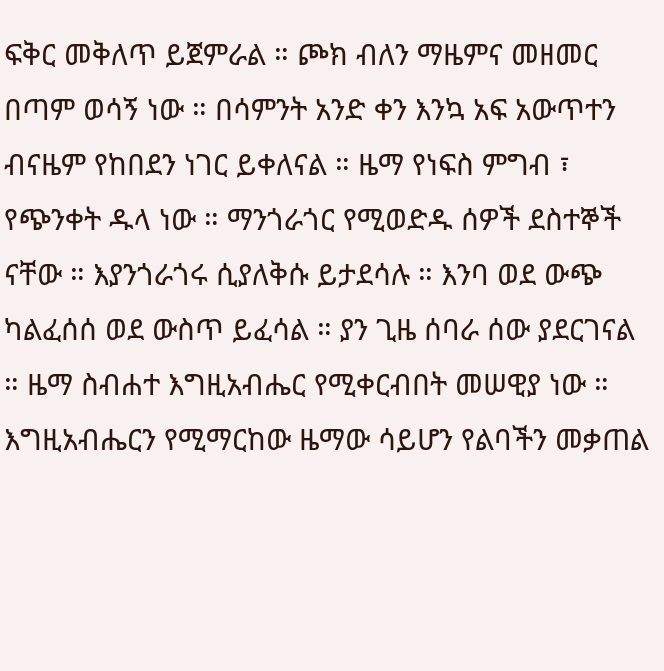ፍቅር መቅለጥ ይጀምራል ። ጮክ ብለን ማዜምና መዘመር በጣም ወሳኝ ነው ። በሳምንት አንድ ቀን እንኳ አፍ አውጥተን ብናዜም የከበደን ነገር ይቀለናል ። ዜማ የነፍስ ምግብ ፣ የጭንቀት ዱላ ነው ። ማንጎራጎር የሚወድዱ ሰዎች ደስተኞች ናቸው ። እያንጎራጎሩ ሲያለቅሱ ይታደሳሉ ። እንባ ወደ ውጭ ካልፈሰሰ ወደ ውስጥ ይፈሳል ። ያን ጊዜ ሰባራ ሰው ያደርገናል ። ዜማ ስብሐተ እግዚአብሔር የሚቀርብበት መሠዊያ ነው ። እግዚአብሔርን የሚማርከው ዜማው ሳይሆን የልባችን መቃጠል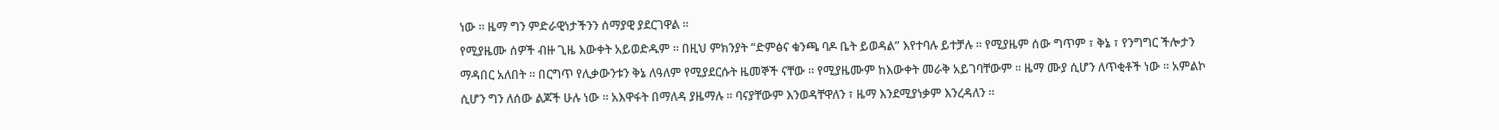ነው ። ዜማ ግን ምድራዊነታችንን ሰማያዊ ያደርገዋል ።
የሚያዜሙ ሰዎች ብዙ ጊዜ እውቀት አይወድዱም ። በዚህ ምክንያት “ድምፅና ቁንጫ ባዶ ቤት ይወዳል” እየተባሉ ይተቻሉ ። የሚያዜም ሰው ግጥም ፣ ቅኔ ፣ የንግግር ችሎታን ማዳበር አለበት ። በርግጥ የሊቃውንቱን ቅኔ ለዓለም የሚያደርሱት ዜመኞች ናቸው ። የሚያዜሙም ከእውቀት መራቅ አይገባቸውም ። ዜማ ሙያ ሲሆን ለጥቂቶች ነው ። አምልኮ ሲሆን ግን ለሰው ልጆች ሁሉ ነው ። አእዋፋት በማለዳ ያዜማሉ ። ባናያቸውም እንወዳቸዋለን ፣ ዜማ እንደሚያነቃም እንረዳለን ።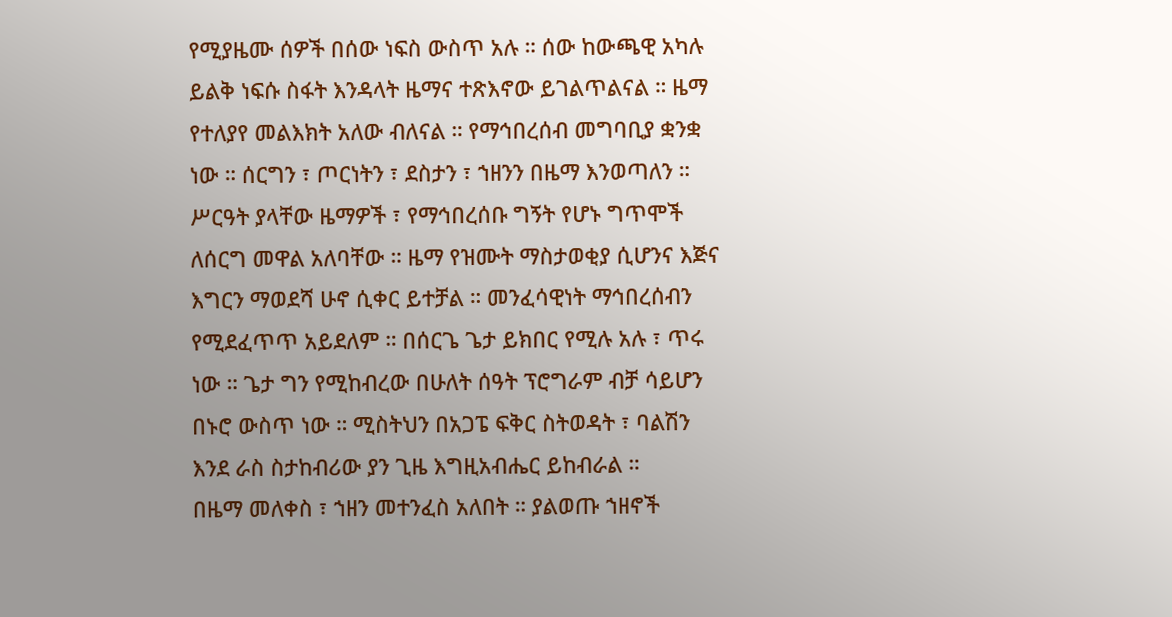የሚያዜሙ ሰዎች በሰው ነፍስ ውስጥ አሉ ። ሰው ከውጫዊ አካሉ ይልቅ ነፍሱ ስፋት እንዳላት ዜማና ተጽእኖው ይገልጥልናል ። ዜማ የተለያየ መልእክት አለው ብለናል ። የማኅበረሰብ መግባቢያ ቋንቋ ነው ። ሰርግን ፣ ጦርነትን ፣ ደስታን ፣ ኀዘንን በዜማ እንወጣለን ። ሥርዓት ያላቸው ዜማዎች ፣ የማኅበረሰቡ ግኝት የሆኑ ግጥሞች ለሰርግ መዋል አለባቸው ። ዜማ የዝሙት ማስታወቂያ ሲሆንና እጅና እግርን ማወደሻ ሁኖ ሲቀር ይተቻል ። መንፈሳዊነት ማኅበረሰብን የሚደፈጥጥ አይደለም ። በሰርጌ ጌታ ይክበር የሚሉ አሉ ፣ ጥሩ ነው ። ጌታ ግን የሚከብረው በሁለት ሰዓት ፕሮግራም ብቻ ሳይሆን በኑሮ ውስጥ ነው ። ሚስትህን በአጋፔ ፍቅር ስትወዳት ፣ ባልሽን እንደ ራስ ስታከብሪው ያን ጊዜ እግዚአብሔር ይከብራል ።
በዜማ መለቀስ ፣ ኀዘን መተንፈስ አለበት ። ያልወጡ ኀዘኖች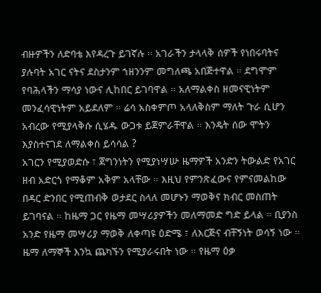ብዙዎችን ለድባቴ እየዳረጉ ይገኛሉ ። አገራችን ታላላቅ ሰዎች የነበሩባትና ያሉባት አገር ናትና ደስታንም ኀዘንንም መግለጫ አበጅተዋል ። ደግሞም የባሕላችን ማሳያ ነውና ሊከበር ይገባዋል ። አለማልቀስ ዘመናዊነትም መንፈሳዊነትም አይደለም ። ሬሳ አስቀምጦ አላለቅስም ማለት ጉራ ሲሆን አብረው የሚያላቅሱ ሲሄዱ ውጋቱ ይጀምራቸዋል ። እንዴት ሰው ሞትን እያስተናገደ ለማልቀስ ይሳሳል ?
አገርን የሚያወድሱ ፣ ጀግንነትን የሚያነሣሡ ዜማዎች አንድን ትውልድ የአገር ዘብ አድርጎ የማቆም አቅም አላቸው ። እዚህ የምንጽፈውና የምናመልከው በዳር ድንበር የሚጠብቅ ወታደር ስላለ መሆኑን ማወቅና ክብር መስጠት ይገባናል ። ከዜማ ጋር የዜማ መሣሪያዎችን መለማመድ ግድ ይላል ። ቢያንስ አንድ የዜማ መሣሪያ ማወቅ ለቀጣዩ ዕድሜ ፣ ለእርጅና ብቸኝነት ወሳኝ ነው ። ዜማ ለማኞች እንኳ ጨካኙን የሚያራሩበት ነው ። የዜማ ዕቃ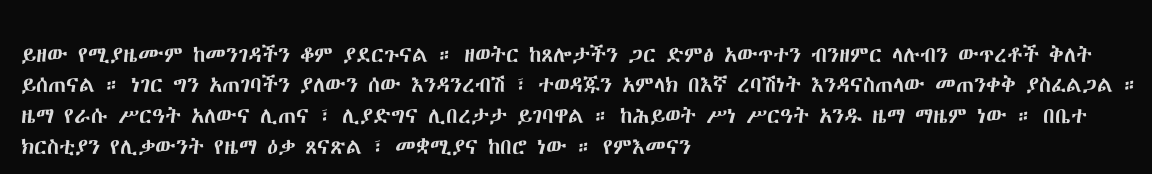ይዘው የሚያዜሙም ከመንገዳችን ቆም ያደርጉናል ። ዘወትር ከጸሎታችን ጋር ድምፅ አውጥተን ብንዘምር ላሉብን ውጥረቶች ቅለት ይሰጠናል ። ነገር ግን አጠገባችን ያለውን ሰው እንዳንረብሽ ፣ ተወዳጁን አምላክ በእኛ ረባሽነት እንዳናስጠላው መጠንቀቅ ያስፈልጋል ። ዜማ የራሱ ሥርዓት አለውና ሊጠና ፣ ሊያድግና ሊበረታታ ይገባዋል ። ከሕይወት ሥነ ሥርዓት አንዱ ዜማ ማዜም ነው ። በቤተ ክርስቲያን የሊቃውንት የዜማ ዕቃ ጸናጽል ፣ መቋሚያና ከበሮ ነው ። የምእመናን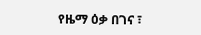የዜማ ዕቃ በገና ፣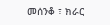መሰንቆ ፣ ክራር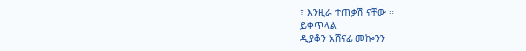፣ እንዚራ ተጠቃሽ ናቸው ።
ይቀጥላል
ዲያቆን አሸናፊ መኰንን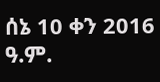ሰኔ 10 ቀን 2016 ዓ.ም.